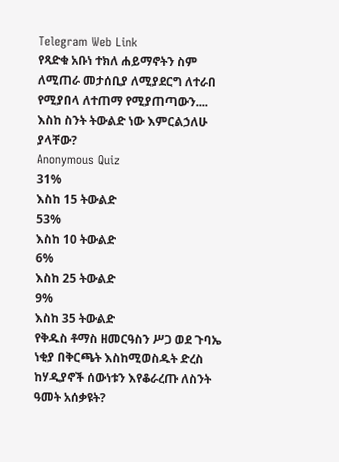Telegram Web Link
የጻድቁ አቡነ ተክለ ሐይማኖትን ስም ለሚጠራ መታሰቢያ ለሚያደርግ ለተራበ የሚያበላ ለተጠማ የሚያጠጣውን.... እስከ ስንት ትውልድ ነው እምርልኃለሁ ያላቸው?
Anonymous Quiz
31%
እስከ 15 ትውልድ
53%
እስከ 10 ትውልድ
6%
እስከ 25 ትውልድ
9%
እስከ 35 ትውልድ
የቅዱስ ቶማስ ዘመርዓስን ሥጋ ወደ ጉባኤ ነቂያ በቅርጫት እስከሚወስዱት ድረስ ከሃዲያኖች ሰውነቱን እየቆራረጡ ለስንት ዓመት አሰቃዩት?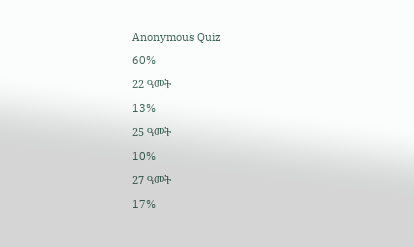Anonymous Quiz
60%
22 ዓመት
13%
25 ዓመት
10%
27 ዓመት
17%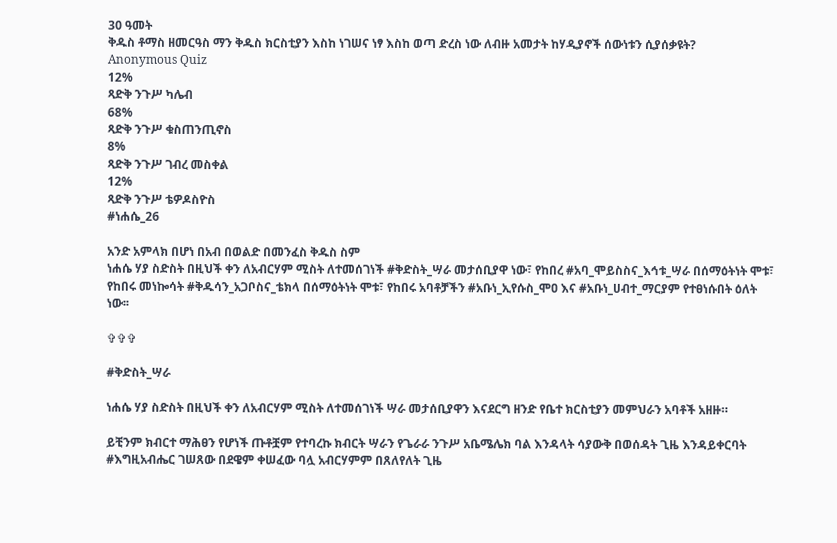30 ዓመት
ቅዱስ ቶማስ ዘመርዓስ ማን ቅዱስ ክርስቲያን እስከ ነገሠና ነፃ እስከ ወጣ ድረስ ነው ለብዙ አመታት ከሃዲያኖች ሰውነቱን ሲያሰቃዩት?
Anonymous Quiz
12%
ጻድቅ ንጉሥ ካሌብ
68%
ጻድቅ ንጉሥ ቁስጠንጢኖስ
8%
ጻድቅ ንጉሥ ገብረ መስቀል
12%
ጻድቅ ንጉሥ ቴዎዶስዮስ
#ነሐሴ_26

አንድ አምላክ በሆነ በአብ በወልድ በመንፈስ ቅዱስ ስም
ነሐሴ ሃያ ስድስት በዚህች ቀን ለአብርሃም ሚስት ለተመሰገነች #ቅድስት_ሣራ መታሰቢያዋ ነው፣ የከበረ #አባ_ሞይስስና_እኅቱ_ሣራ በሰማዕትነት ሞቱ፣ የከበሩ መነኰሳት #ቅዱሳን_አጋቦስና_ቴክላ በሰማዕትነት ሞቱ፣ የከበሩ አባቶቻችን #አቡነ_ኢየሱስ_ሞዐ እና #አቡነ_ሀብተ_ማርያም የተፀነሱበት ዕለት ነው፡፡

✞✞✞

#ቅድስት_ሣራ

ነሐሴ ሃያ ስድስት በዚህች ቀን ለአብርሃም ሚስት ለተመሰገነች ሣራ መታሰቢያዋን እናደርግ ዘንድ የቤተ ክርስቲያን መምህራን አባቶች አዘዙ።

ይቺንም ክብርተ ማሕፀን የሆነች ጡቶቿም የተባረኩ ክብርት ሣራን የጌራራ ንጉሥ አቤሜሌክ ባል እንዳላት ሳያውቅ በወሰዳት ጊዜ እንዳይቀርባት #እግዚአብሔር ገሠጸው በደዌም ቀሠፈው ባሏ አብርሃምም በጸለየለት ጊዜ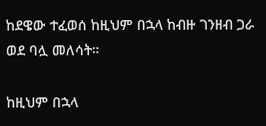ከደዌው ተፈወሰ ከዚህም በኋላ ከብዙ ገንዘብ ጋራ ወደ ባሏ መለሳት።

ከዚህም በኋላ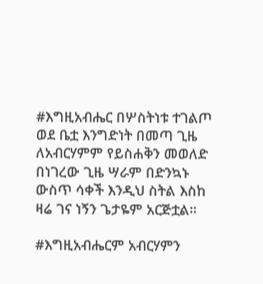#እግዚአብሔር በሦስትነቱ ተገልጦ ወደ ቤቷ እንግድነት በመጣ ጊዜ ለአብርሃምም የይስሐቅን መወለድ በነገረው ጊዜ ሣራም በድንኳኑ ውስጥ ሳቀች እንዲህ ስትል እስከ ዛሬ ገና ነኝን ጌታዬም አርጅቷል።

#እግዚአብሔርም አብርሃምን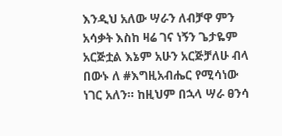እንዲህ አለው ሣራን ለብቻዋ ምን አሳቃት እስከ ዛሬ ገና ነኝን ጌታዬም አርጅቷል እኔም አሁን አርጅቻለሁ ብላ በውኑ ለ #እግዚአብሔር የሚሳነው ነገር አለን። ከዚህም በኋላ ሣራ ፀንሳ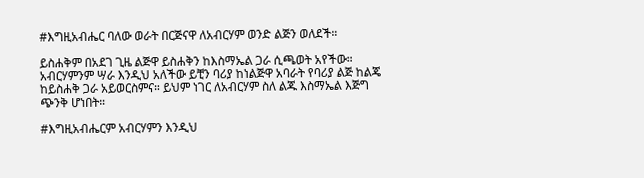#እግዚአብሔር ባለው ወራት በርጅናዋ ለአብርሃም ወንድ ልጅን ወለደች።

ይስሐቅም በአደገ ጊዜ ልጅዋ ይስሐቅን ከእስማኤል ጋራ ሲጫወት አየችው። አብርሃምንም ሣራ እንዲህ አለችው ይቺን ባሪያ ከነልጅዋ አባራት የባሪያ ልጅ ከልጄ ከይስሐቅ ጋራ አይወርስምና። ይህም ነገር ለአብርሃም ስለ ልጁ እስማኤል እጅግ ጭንቅ ሆነበት።

#እግዚአብሔርም አብርሃምን እንዲህ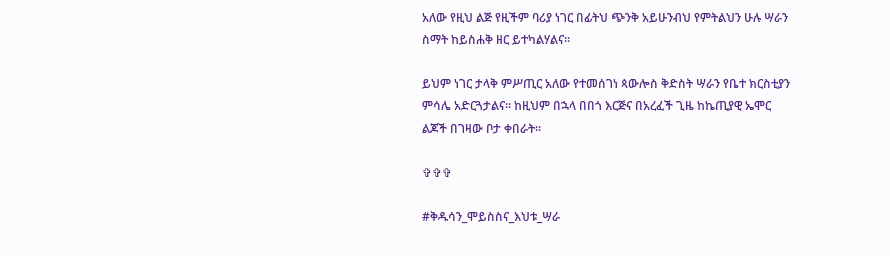አለው የዚህ ልጅ የዚችም ባሪያ ነገር በፊትህ ጭንቅ አይሁንብህ የምትልህን ሁሉ ሣራን ስማት ከይስሐቅ ዘር ይተካልሃልና።

ይህም ነገር ታላቅ ምሥጢር አለው የተመሰገነ ጳውሎስ ቅድስት ሣራን የቤተ ክርስቲያን ምሳሌ አድርጓታልና። ከዚህም በኋላ በበጎ እርጅና በአረፈች ጊዜ ከኬጢያዊ ኤሞር ልጆች በገዛው ቦታ ቀበራት።

✞✞✞

#ቅዱሳን_ሞይስስና_እህቱ_ሣራ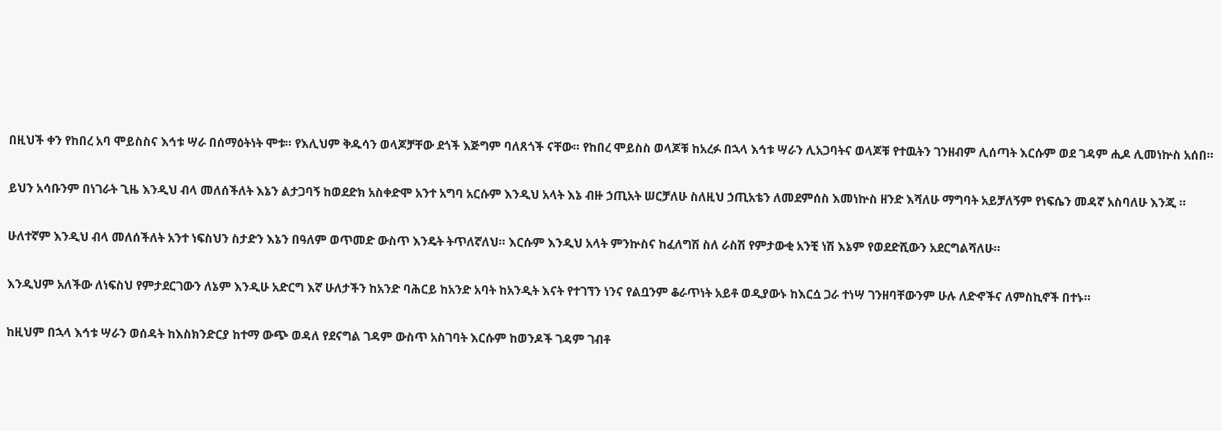በዚህች ቀን የከበረ አባ ሞይስስና እኅቱ ሣራ በሰማዕትነት ሞቱ። የእሊህም ቅዱሳን ወላጆቻቸው ደጎች እጅግም ባለጸጎች ናቸው። የከበረ ሞይስስ ወላጆቹ ከአረፉ በኋላ እኅቱ ሣራን ሊአጋባትና ወላጆቹ የተዉትን ገንዘብም ሊሰጣት እርሱም ወደ ገዳም ሒዶ ሊመነኵስ አሰበ።

ይህን አሳቡንም በነገራት ጊዜ እንዲህ ብላ መለሰችለት እኔን ልታጋባኝ ከወደድክ አስቀድሞ አንተ አግባ አርሱም እንዲህ አላት እኔ ብዙ ኃጢአት ሠርቻለሁ ስለዚህ ኃጢአቴን ለመደምሰስ እመነኵስ ዘንድ እሻለሁ ማግባት አይቻለኝም የነፍሴን መዳኛ አስባለሁ እንጂ ።

ሁለተኛም እንዲህ ብላ መለሰችለት አንተ ነፍስህን ስታድን እኔን በዓለም ወጥመድ ውስጥ እንዴት ትጥለኛለህ። እርሱም እንዲህ አላት ምንኵስና ከፈለግሽ ስለ ራስሽ የምታውቂ አንቺ ነሽ እኔም የወደድሺውን አደርግልሻለሁ።

እንዲህም አለችው ለነፍስህ የምታደርገውን ለኔም እንዲሁ አድርግ እኛ ሁለታችን ከአንድ ባሕርይ ከአንድ አባት ከአንዲት እናት የተገኘን ነንና የልቧንም ቆራጥነት አይቶ ወዲያውኑ ከእርሷ ጋራ ተነሣ ገንዘባቸውንም ሁሉ ለድኆችና ለምስኪኖች በተኑ።

ከዚህም በኋላ እኅቱ ሣራን ወሰዳት ከእስክንድርያ ከተማ ውጭ ወዳለ የደናግል ገዳም ውስጥ አስገባት እርሱም ከወንዶች ገዳም ገብቶ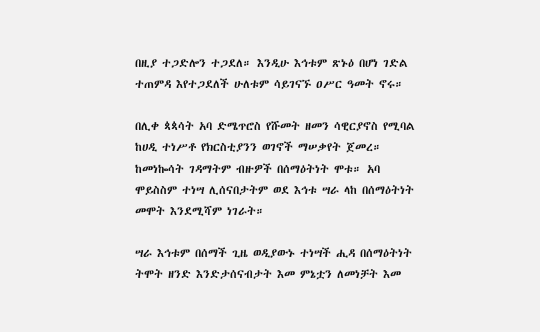በዚያ ተጋድሎን ተጋደለ። እንዲሁ እኅቱም ጽኑዕ በሆነ ገድል ተጠምዳ እየተጋደለች ሁለቱም ሳይገናኙ ዐሥር ዓመት ኖሩ።

በሊቀ ጳጳሳት አባ ድሜጥሮስ የሹመት ዘመን ሳዊርያኖስ የሚባል ከሀዲ ተነሥቶ የክርስቲያንን ወገኖች ማሠቃየት ጀመረ። ከመነኰሳት ገዳማትም ብዙዎች በሰማዕትነት ሞቱ። አባ ሞይስስም ተነሣ ሊሰናበታትም ወደ እኅቱ ሣራ ላከ በሰማዕትነት መሞት እንደሚሻም ነገራት።

ሣራ እኅቱም በሰማች ጊዜ ወዲያውኑ ተነሣች ሒዳ በሰማዕትነት ትሞት ዘንድ እንድታሰናብታት እመ ምኔቷን ለመነቻት እመ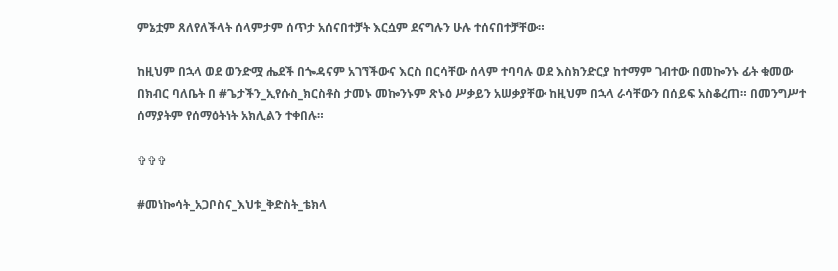ምኔቷም ጸለየለችላት ሰላምታም ሰጥታ አሰናበተቻት እርሷም ደናግሉን ሁሉ ተሰናበተቻቸው።

ከዚህም በኋላ ወደ ወንድሟ ሔደች በጐዳናም አገኘችውና እርስ በርሳቸው ሰላም ተባባሉ ወደ እስክንድርያ ከተማም ገብተው በመኰንኑ ፊት ቁመው በክብር ባለቤት በ #ጌታችን_ኢየሱስ_ክርስቶስ ታመኑ መኰንኑም ጽኑዕ ሥቃይን አሠቃያቸው ከዚህም በኋላ ራሳቸውን በሰይፍ አስቆረጠ። በመንግሥተ ሰማያትም የሰማዕትነት አክሊልን ተቀበሉ።

✞✞✞

#መነኰሳት_አጋቦስና_እህቱ_ቅድስት_ቴክላ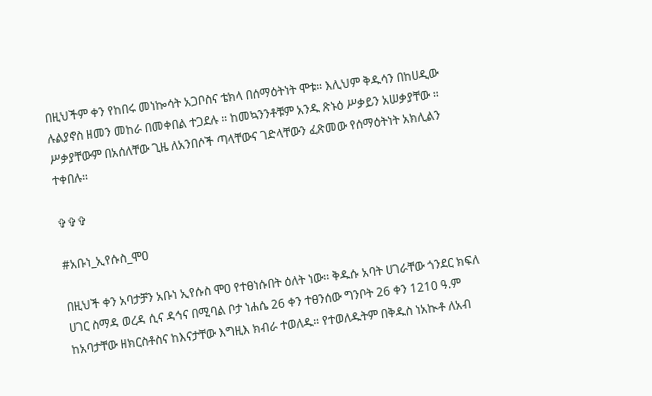በዚህችም ቀን የከበሩ መነኰሳት አጋቦስና ቴክላ በሰማዕትነት ሞቱ። እሊህም ቅዱሳን በከሀዲው ሉልያኖስ ዘመን መከራ በመቀበል ተጋደሉ ። ከመኳንንቶቹም አንዱ ጽኑዕ ሥቃይን አሠቃያቸው ። ሥቃያቸውም በአሰለቸው ጊዜ ለአንበሶች ጣላቸውና ገድላቸውን ፈጽመው የሰማዕትነት አክሊልን ተቀበሉ።

✞✞✞

#አቡነ_ኢየሱስ_ሞዐ

በዚህች ቀን አባታቻን አቡነ ኢየሱስ ሞዐ የተፀነሱበት ዕለት ነው፡፡ ቅዱሱ አባት ሀገራቸው ጎንደር ክፍለ ሀገር ስማዳ ወረዳ ሲና ዳኅና በሚባል ቦታ ነሐሴ 26 ቀን ተፀንሰው ግንቦት 26 ቀን 1210 ዓ.ም ከአባታቸው ዘክርስቶስና ከእናታቸው እግዚእ ክብራ ተወለዱ። የተወለዱትም በቅዱስ ነአኲቶ ለአብ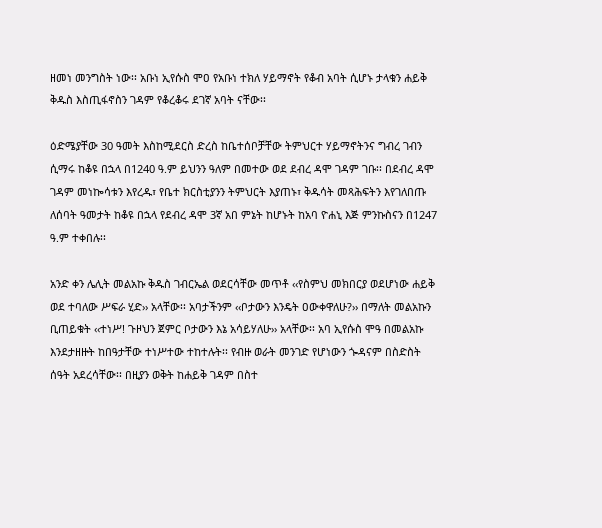ዘመነ መንግስት ነው፡፡ አቡነ ኢየሱስ ሞዐ የአቡነ ተክለ ሃይማኖት የቆብ አባት ሲሆኑ ታላቁን ሐይቅ ቅዱስ እስጢፋኖስን ገዳም የቆረቆሩ ደገኛ አባት ናቸው፡፡

ዕድሜያቸው 30 ዓመት እስከሚደርስ ድረስ ከቤተሰቦቻቸው ትምህርተ ሃይማኖትንና ግብረ ገብን ሲማሩ ከቆዩ በኋላ በ1240 ዓ.ም ይህንን ዓለም በመተው ወደ ደብረ ዳሞ ገዳም ገቡ፡፡ በደብረ ዳሞ ገዳም መነኰሳቱን እየረዱ፣ የቤተ ክርስቲያንን ትምህርት እያጠኑ፣ ቅዱሳት መጻሕፍትን እየገለበጡ ለሰባት ዓመታት ከቆዩ በኋላ የደብረ ዳሞ 3ኛ አበ ምኔት ከሆኑት ከአባ ዮሐኒ እጅ ምንኩስናን በ1247 ዓ.ም ተቀበሉ፡፡

አንድ ቀን ሌሊት መልአኩ ቅዱስ ገብርኤል ወደርሳቸው መጥቶ ‹‹የስምህ መክበርያ ወደሆነው ሐይቅ ወደ ተባለው ሥፍራ ሂድ›› አላቸው፡፡ አባታችንም ‹‹ቦታውን እንዴት ዐውቀዋለሁ?›› በማለት መልአኩን ቢጠይቁት ‹‹ተነሥ! ጉዞህን ጀምር ቦታውን እኔ አሳይሃለሁ›› አላቸው፡፡ አባ ኢየሱስ ሞዓ በመልአኩ እንደታዘዙት ከበዓታቸው ተነሥተው ተከተሉት፡፡ የብዙ ወራት መንገድ የሆነውን ጐዳናም በስድስት ሰዓት አደረሳቸው፡፡ በዚያን ወቅት ከሐይቅ ገዳም በስተ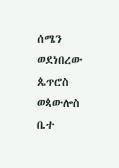ሰሜን ወደነበረው ጴጥሮስ ወጳውሎስ ቤተ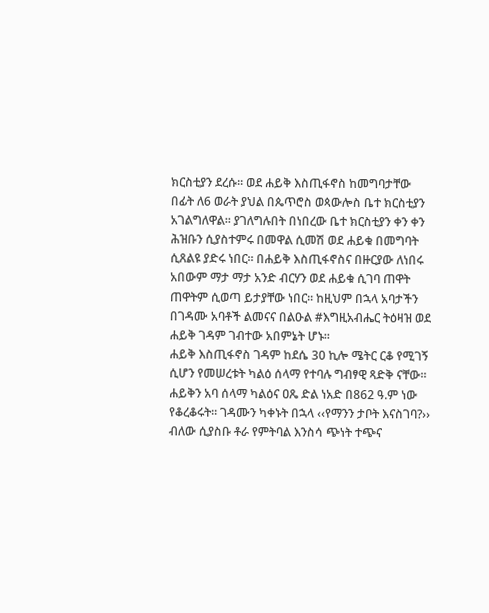ክርስቲያን ደረሱ፡፡ ወደ ሐይቅ እስጢፋኖስ ከመግባታቸው በፊት ለ6 ወራት ያህል በጴጥሮስ ወጳውሎስ ቤተ ክርስቲያን አገልግለዋል፡፡ ያገለግሉበት በነበረው ቤተ ክርስቲያን ቀን ቀን ሕዝቡን ሲያስተምሩ በመዋል ሲመሽ ወደ ሐይቁ በመግባት ሲጸልዩ ያድሩ ነበር፡፡ በሐይቅ እስጢፋኖስና በዙርያው ለነበሩ አበውም ማታ ማታ አንድ ብርሃን ወደ ሐይቁ ሲገባ ጠዋት ጠዋትም ሲወጣ ይታያቸው ነበር፡፡ ከዚህም በኋላ አባታችን በገዳሙ አባቶች ልመናና በልዑል #እግዚአብሔር ትዕዛዝ ወደ ሐይቅ ገዳም ገብተው አበምኔት ሆኑ፡፡
ሐይቅ እስጢፋኖስ ገዳም ከደሴ 30 ኪሎ ሜትር ርቆ የሚገኝ ሲሆን የመሠረቱት ካልዕ ሰላማ የተባሉ ግብፃዊ ጻድቅ ናቸው፡፡ ሐይቅን አባ ሰላማ ካልዕና ዐጼ ድል ነአድ በ862 ዓ.ም ነው የቆረቆሩት። ገዳሙን ካቀኑት በኋላ ‹‹የማንን ታቦት እናስገባ?›› ብለው ሲያስቡ ቶራ የምትባል እንስሳ ጭነት ተጭና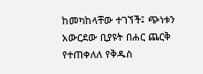ከመካከላቸው ተገኘች፤ ጭነቱን አውርደው ቢያዩት በሐር ጨርቅ የተጠቀለለ የቅዱስ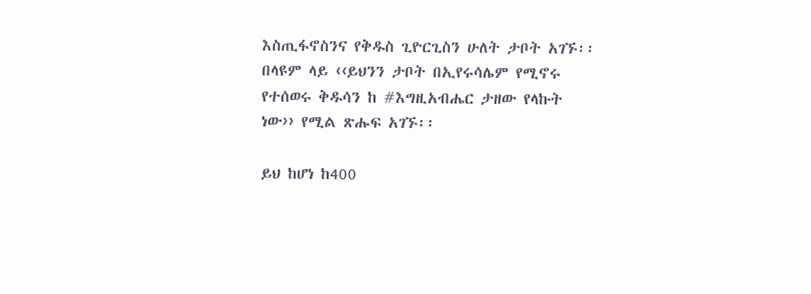እስጢፋኖስንና የቅዱስ ጊዮርጊስን ሁለት ታቦት አገኙ፡፡ በላዩም ላይ ‹‹ይህንን ታቦት በኢየሩሳሌም የሚኖሩ የተሰወሩ ቅዱሳን ከ #እግዚአብሔር ታዘው የላኩት ነው›› የሚል ጽሑፍ አገኙ፡፡

ይህ ከሆነ ከ400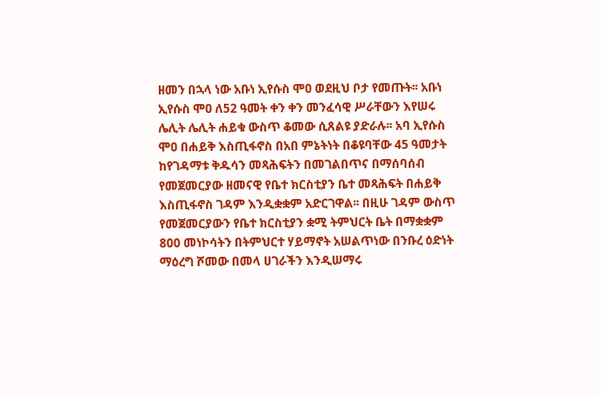ዘመን በኋላ ነው አቡነ ኢየሱስ ሞዐ ወደዚህ ቦታ የመጡት፡፡ አቡነ ኢየሱስ ሞዐ ለ52 ዓመት ቀን ቀን መንፈሳዊ ሥራቸውን እየሠሩ ሌሊት ሌሊት ሐይቁ ውስጥ ቆመው ሲጸልዩ ያድራሉ፡፡ አባ ኢየሱስ ሞዐ በሐይቅ እስጢፋኖስ በአበ ምኔትነት በቆዩባቸው 45 ዓመታት ከየገዳማቱ ቅዱሳን መጻሕፍትን በመገልበጥና በማሰባሰብ የመጀመርያው ዘመናዊ የቤተ ክርስቲያን ቤተ መጻሕፍት በሐይቅ እስጢፋኖስ ገዳም እንዲቋቋም አድርገዋል፡፡ በዚሁ ገዳም ውስጥ የመጀመርያውን የቤተ ክርስቲያን ቋሚ ትምህርት ቤት በማቋቋም 800 መነኮሳትን በትምህርተ ሃይማኖት አሠልጥነው በንቡረ ዕድነት ማዕረግ ሾመው በመላ ሀገራችን እንዲሠማሩ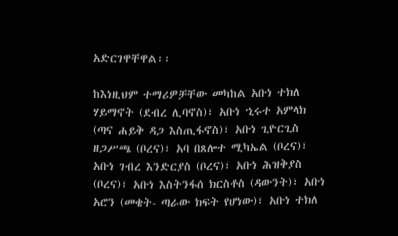አድርገዋቸዋል፡፡

ከእነዚህም ተማሪዎቻቸው መካከል አቡነ ተክለ ሃይማኖት (ደብረ ሊባኖስ)፣ አቡነ ኂሩተ አምላክ (ጣና ሐይቅ ዳጋ እስጢፋኖስ)፣ አቡነ ጊዮርጊስ ዘጋሥጫ (ቦረና)፣ አባ በጸሎተ ሚካኤል (ቦረና)፣ አቡነ ገብረ እንድርያስ (ቦረና)፣ አቡነ ሕዝቅያስ (ቦረና)፣ አቡነ እስትንፋሰ ክርስቶስ (ዳውንት)፣ አቡነ አሮን (መቄት- ጣራው ክፍት የሆነው)፣ አቡነ ተክለ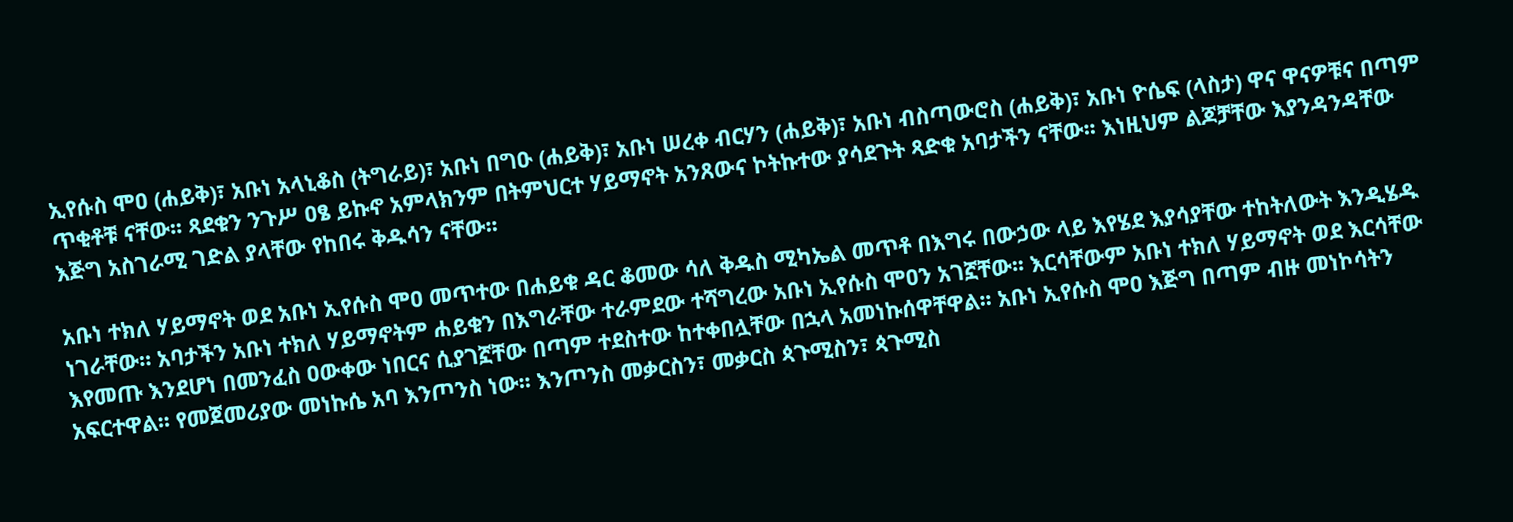ኢየሱስ ሞዐ (ሐይቅ)፣ አቡነ አላኒቆስ (ትግራይ)፣ አቡነ በግዑ (ሐይቅ)፣ አቡነ ሠረቀ ብርሃን (ሐይቅ)፣ አቡነ ብስጣውሮስ (ሐይቅ)፣ አቡነ ዮሴፍ (ላስታ) ዋና ዋናዎቹና በጣም ጥቂቶቹ ናቸው፡፡ ጻደቁን ንጉሥ ዐፄ ይኩኖ አምላክንም በትምህርተ ሃይማኖት አንጸውና ኮትኩተው ያሳደጉት ጻድቁ አባታችን ናቸው፡፡ እነዚህም ልጆቻቸው እያንዳንዳቸው እጅግ አስገራሚ ገድል ያላቸው የከበሩ ቅዱሳን ናቸው፡፡

አቡነ ተክለ ሃይማኖት ወደ አቡነ ኢየሱስ ሞዐ መጥተው በሐይቁ ዳር ቆመው ሳለ ቅዱስ ሚካኤል መጥቶ በእግሩ በውኃው ላይ እየሄደ እያሳያቸው ተከትለውት እንዲሄዱ ነገራቸው። አባታችን አቡነ ተክለ ሃይማኖትም ሐይቁን በእግራቸው ተራምደው ተሻግረው አቡነ ኢየሱስ ሞዐን አገኟቸው፡፡ እርሳቸውም አቡነ ተክለ ሃይማኖት ወደ እርሳቸው እየመጡ እንደሆነ በመንፈስ ዐውቀው ነበርና ሲያገኟቸው በጣም ተደስተው ከተቀበሏቸው በኋላ አመነኩሰዋቸዋል፡፡ አቡነ ኢየሱስ ሞዐ እጅግ በጣም ብዙ መነኮሳትን አፍርተዋል፡፡ የመጀመሪያው መነኩሴ አባ እንጦንስ ነው፡፡ እንጦንስ መቃርስን፣ መቃርስ ጳጉሚስን፣ ጳጉሚስ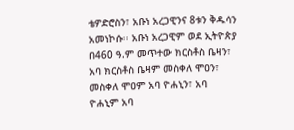ቴዎድሮስን፣ አቡነ አረጋዊንና 8ቱን ቅዱሳን አመነኮሱ፡፡ አቡነ አረጋዊም ወደ ኢትዮጵያ በ460 ዓ.ም መጥተው ክርስቶስ ቤዛን፣ አባ ክርስቶስ ቤዛም መስቀለ ሞዐን፣ መስቀለ ሞዐም አባ ዮሐኒን፣ አባ ዮሐኒም አባ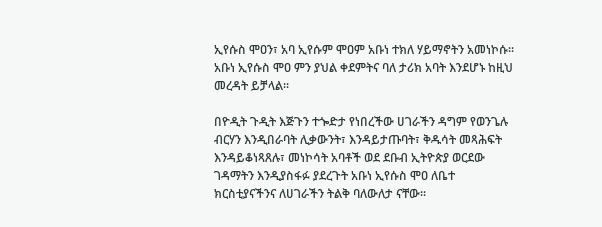ኢየሱስ ሞዐን፣ አባ ኢየሱም ሞዐም አቡነ ተክለ ሃይማኖትን አመነኮሱ፡፡ አቡነ ኢየሱስ ሞዐ ምን ያህል ቀደምትና ባለ ታሪክ አባት እንደሆኑ ከዚህ መረዳት ይቻላል፡፡

በዮዲት ጉዲት እጅጉን ተጐድታ የነበረችው ሀገራችን ዳግም የወንጌሉ ብርሃን እንዲበራባት ሊቃውንት፣ እንዳይታጡባት፣ ቅዱሳት መጻሕፍት እንዳይቆነጻጸሉ፣ መነኮሳት አባቶች ወደ ደቡብ ኢትዮጵያ ወርደው ገዳማትን እንዲያስፋፉ ያደረጉት አቡነ ኢየሱስ ሞዐ ለቤተ ክርስቲያናችንና ለሀገራችን ትልቅ ባለውለታ ናቸው፡፡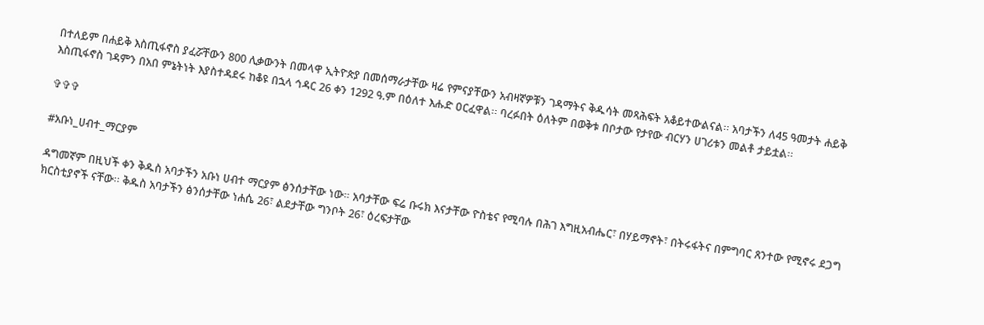በተለይም በሐይቅ እስጢፋኖስ ያፈሯቸውን 800 ሊቃውንት በመላዋ ኢትዮጵያ በመሰማራታቸው ዛሬ የምናያቸውን አብዛኛዎቹን ገዳማትና ቅዱሳት መጻሕፍት አቆይተውልናል፡፡ አባታችን ለ45 ዓመታት ሐይቅ እስጢፋኖስ ገዳምን በአበ ምኔትነት እያስተዳደሩ ከቆዩ በኋላ ኅዳር 26 ቀን 1292 ዓ.ም በዕለተ እሑድ ዐርፈዋል፡፡ ባረፉበት ዕለትም በወቅቱ በቦታው የታየው ብርሃን ሀገሪቱን መልቶ ታይቷል፡፡

✞✞✞

#አቡነ_ሀብተ_ማርያም

ዳግመኛም በዚህች ቀን ቅዱስ አባታችን አቡነ ሀብተ ማርያም ፅንሰታቸው ነው። አባታቸው ፍሬ ቡሩክ እናታቸው ዮስቴና የሚባሉ በሕገ እግዚአብሔር፣ በሃይማኖት፣ በትሩፋትና በምግባር ጸንተው የሚኖሩ ደጋግ ክርስቲያኖች ናቸው፡፡ ቅዱስ አባታችን ፅንሰታቸው ነሐሴ 26፣ ልደታቸው ግንቦት 26፣ ዕረፍታቸው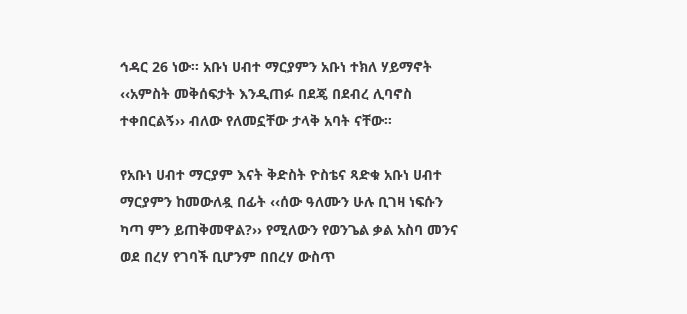ኅዳር 26 ነው፡፡ አቡነ ሀብተ ማርያምን አቡነ ተክለ ሃይማኖት ‹‹አምስት መቅሰፍታት እንዲጠፉ በደጄ በደብረ ሊባኖስ ተቀበርልኝ›› ብለው የለመኗቸው ታላቅ አባት ናቸው፡፡

የአቡነ ሀብተ ማርያም እናት ቅድስት ዮስቴና ጻድቁ አቡነ ሀብተ ማርያምን ከመውለዷ በፊት ‹‹ሰው ዓለሙን ሁሉ ቢገዛ ነፍሱን ካጣ ምን ይጠቅመዋል?›› የሚለውን የወንጌል ቃል አስባ መንና ወደ በረሃ የገባች ቢሆንም በበረሃ ውስጥ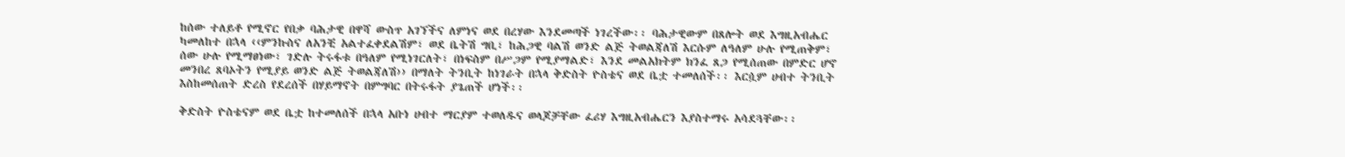ከሰው ተለይቶ የሚኖር የበቃ ባሕታዊ በዋሻ ውስጥ አገኘችና ለምነና ወደ በረሃው እንደመጣች ነገረችው፡፡ ባሕታዊውም በጸሎት ወደ እግዚአብሔር ካመለከተ በኋላ ‹‹ምንኩስና ለአንቺ አልተፈቀደልሽም፣ ወደ ቤትሽ ግቢ፣ ከሕጋዊ ባልሽ ወንድ ልጅ ትወልጃለሽ እርሱም ለዓለም ሁሉ የሚጠቅም፣ ሰው ሁሉ የሚማፀነው፣ ገድሉ ትሩፋቱ በዓለም የሚነገርለት፣ በነፍስም በሥጋም የሚያማልድ፣ እንደ መልአክትም ክንፈ ጸጋ የሚሰጠው በምድር ሆኖ መንበረ ጸባኦትን የሚያይ ወንድ ልጅ ትወልጃለሽ›› በማለት ትንቢት ከነገራት በኋላ ቅድስት ዮስቴና ወደ ቤቷ ተመለሰች፡፡ እርሷም ሀብተ ትንቢት እስከመሰጠት ድረስ የደረሰች በሃይማኖት በምግባር በትሩፋት ያጌጠች ሆነች፡፡

ቅድስት ዮስቴናም ወደ ቤቷ ከተመለሰች በኋላ አቡነ ሀብተ ማርያም ተወለዱና ወላጆቻቸው ፈሪሃ እግዚአብሔርን እያስተማሩ አሳደጓቸው፡፡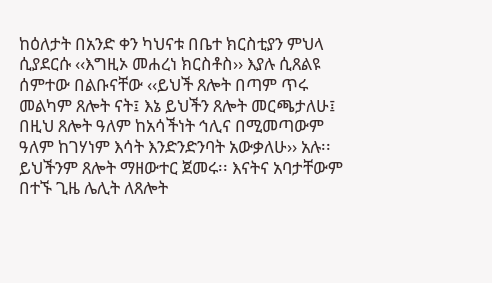ከዕለታት በአንድ ቀን ካህናቱ በቤተ ክርስቲያን ምህላ ሲያደርሱ ‹‹እግዚኦ መሐረነ ክርስቶስ›› እያሉ ሲጸልዩ ሰምተው በልቡናቸው ‹‹ይህች ጸሎት በጣም ጥሩ መልካም ጸሎት ናት፤ እኔ ይህችን ጸሎት መርጫታለሁ፤ በዚህ ጸሎት ዓለም ከአሳችነት ኅሊና በሚመጣውም ዓለም ከገሃነም እሳት እንድንድንባት አውቃለሁ›› አሉ፡፡ ይህችንም ጸሎት ማዘውተር ጀመሩ፡፡ እናትና አባታቸውም በተኙ ጊዜ ሌሊት ለጸሎት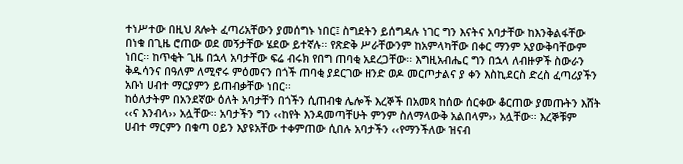ተነሥተው በዚህ ጸሎት ፈጣሪአቸውን ያመሰግኑ ነበር፤ ስግደትን ይሰግዳሉ ነገር ግን እናትና አባታቸው ከእንቅልፋቸው በነቁ በጊዜ ሮጠው ወደ መኝታቸው ሄደው ይተኛሉ፡፡ የጽድቅ ሥራቸውንም ከአምላካቸው በቀር ማንም አያውቅባቸውም ነበር፡፡ ከጥቂት ጊዜ በኋላ አባታቸው ፍሬ ብሩክ የበግ ጠባቂ አደረጋቸው፡፡ እግዚአብሔር ግን በኋላ ለብዙዎች ስውራን ቅዱሳንና በዓለም ለሚኖሩ ምዕመናን በጎች ጠባቂ ያደርገው ዘንድ ወዶ መርጦታልና ያ ቀን እስኪደርስ ድረስ ፈጣሪያችን አቡነ ሀብተ ማርያምን ይጠብቃቸው ነበር፡፡
ከዕለታትም በአንደኛው ዕለት አባታቸን በጎችን ሲጠብቁ ሌሎች እረኞች በአመጻ ከሰው ሰርቀው ቆርጠው ያመጡትን እሸት ‹‹ና እንብላ›› አሏቸው፡፡ አባታችን ግን ‹‹ከየት እንዳመጣቸሁት ምንም ስለማላውቅ አልበላም›› አሏቸው፡፡ እረኞቹም ሀብተ ማርምን በቁጣ ዐይን እያዩአቸው ተቀምጠው ሲበሉ አባታችን ‹‹የማንችለው ዝናብ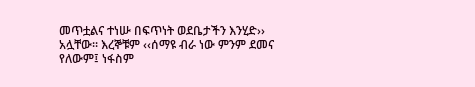መጥቷልና ተነሡ በፍጥነት ወደቤታችን እንሂድ›› አሏቸው፡፡ እረኞቹም ‹‹ሰማዩ ብራ ነው ምንም ደመና የለውም፤ ነፋስም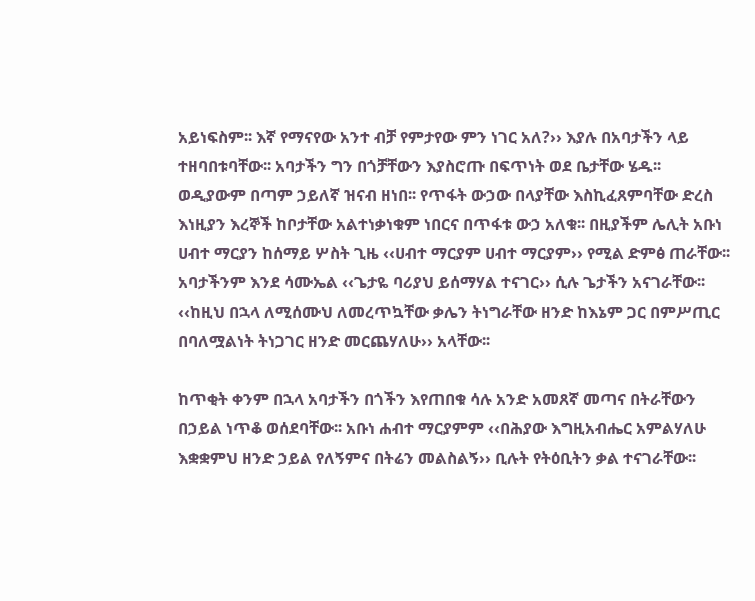አይነፍስም፡፡ እኛ የማናየው አንተ ብቻ የምታየው ምን ነገር አለ?›› እያሉ በአባታችን ላይ ተዘባበቱባቸው፡፡ አባታችን ግን በጎቻቸውን እያስሮጡ በፍጥነት ወደ ቤታቸው ሄዱ፡፡ ወዲያውም በጣም ኃይለኛ ዝናብ ዘነበ፡፡ የጥፋት ውኃው በላያቸው እስኪፈጸምባቸው ድረስ እነዚያን እረኞች ከቦታቸው አልተነቃነቁም ነበርና በጥፋቱ ውኃ አለቁ፡፡ በዚያችም ሌሊት አቡነ ሀብተ ማርያን ከሰማይ ሦስት ጊዜ ‹‹ሀብተ ማርያም ሀብተ ማርያም›› የሚል ድምፅ ጠራቸው፡፡ አባታችንም እንደ ሳሙኤል ‹‹ጌታዬ ባሪያህ ይሰማሃል ተናገር›› ሲሉ ጌታችን አናገራቸው፡፡ ‹‹ከዚህ በኋላ ለሚሰሙህ ለመረጥኳቸው ቃሌን ትነግራቸው ዘንድ ከእኔም ጋር በምሥጢር በባለሟልነት ትነጋገር ዘንድ መርጨሃለሁ›› አላቸው፡፡

ከጥቂት ቀንም በኋላ አባታችን በጎችን እየጠበቁ ሳሉ አንድ አመጸኛ መጣና በትራቸውን በኃይል ነጥቆ ወሰደባቸው፡፡ አቡነ ሐብተ ማርያምም ‹‹በሕያው እግዚአብሔር አምልሃለሁ እቋቋምህ ዘንድ ኃይል የለኝምና በትሬን መልስልኝ›› ቢሉት የትዕቢትን ቃል ተናገራቸው፡፡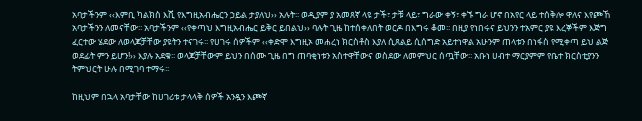አባታችንም ‹‹እምቢ ካልክስ እሺ የእግዚአብሔርን ኃይል ታያለህ›› አሉት፡፡ ወዲያም ያ አመጸኛ ላዩ ታች፣ ታቹ ላይ፣ ግራው ቀኝ፣ ቀኙ ግራ ሆኖ በአየር ላይ ተሰቅሎ ዋለና እየጮኸ አባታችንን ለመናቸው፡፡ አባታችንም ‹‹የቀጣህ እግዚአብሔር ይቅር ይበልህ›› ባሉት ጊዜ ከተሰቀለበት ወርዶ በእግሩ ቆመ፡፡ በዚያ የነበሩና ይህንን ተአምር ያዩ እረኞችም እጅግ ፈርተው ሄደው ለወላጆቻቸው ያዩትን ተናገሩ፡፡ የሀገሩ ሰዎችም ‹‹ቀድሞ እግዚኦ መሐረነ ክርስቶስ እያለ ሲጸልይ ሲሰግድ አይተነዋል አሁንም ጠላቱን በነፋስ የሚቀጣ ይህ ልጅ ወደፊት ምን ይሆን!›› እያሉ አደቁ፡፡ ወላጆቻቸውም ይህን በሰሙ ጊዜ በግ ጠባቂነቱን አስተዋቸውና ወስደው ለመምህር ሰጧቸው፡፡ አቡነ ሀብተ ማርያምም የቤተ ክርስቲያንን ትምህርት ሁሉ በሚገባ ተማሩ፡፡

ከዚህም በኋላ አባታቸው ከሀገሪቱ ታላላቅ ሰዎች አንዷን እጮኛ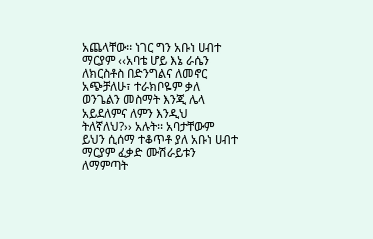አጨላቸው፡፡ ነገር ግን አቡነ ሀብተ ማርያም ‹‹አባቴ ሆይ እኔ ራሴን ለክርስቶስ በድንግልና ለመኖር አጭቻለሁ፣ ተራክቦዬም ቃለ ወንጌልን መስማት እንጂ ሌላ አይደለምና ለምን እንዲህ ትለኛለህ?›› አሉት፡፡ አባታቸውም ይህን ሲሰማ ተቆጥቶ ያለ አቡነ ሀብተ ማርያም ፈቃድ ሙሽራይቱን ለማምጣት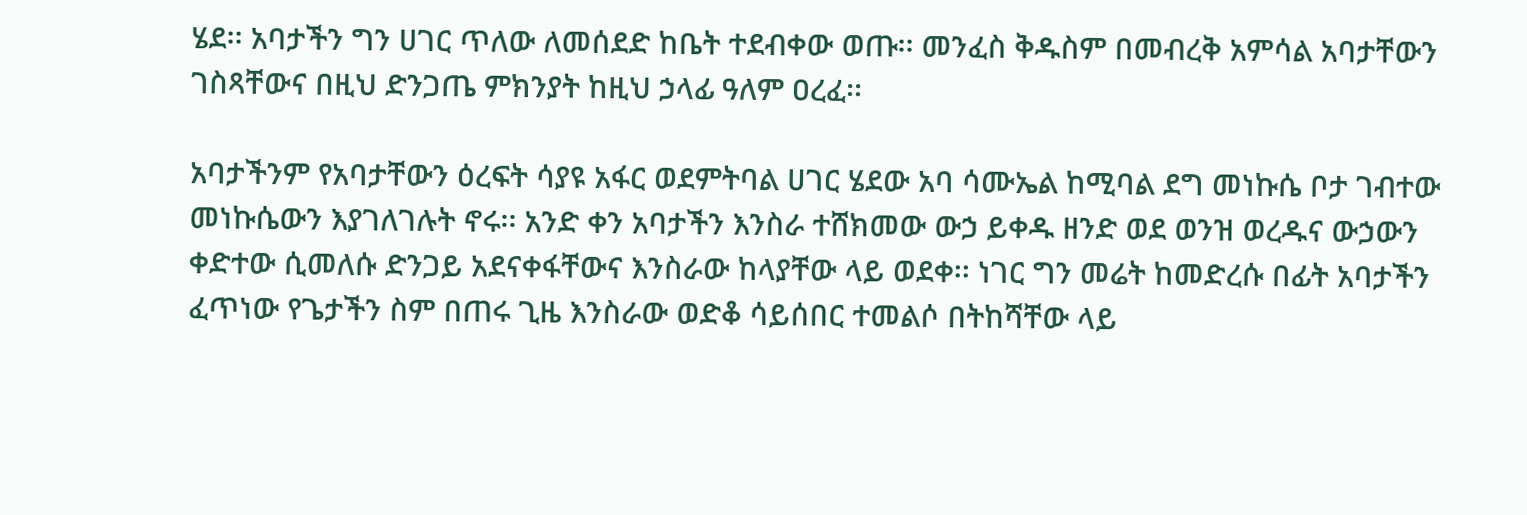ሄደ፡፡ አባታችን ግን ሀገር ጥለው ለመሰደድ ከቤት ተደብቀው ወጡ፡፡ መንፈስ ቅዱስም በመብረቅ አምሳል አባታቸውን ገስጻቸውና በዚህ ድንጋጤ ምክንያት ከዚህ ኃላፊ ዓለም ዐረፈ፡፡

አባታችንም የአባታቸውን ዕረፍት ሳያዩ አፋር ወደምትባል ሀገር ሄደው አባ ሳሙኤል ከሚባል ደግ መነኩሴ ቦታ ገብተው መነኩሴውን እያገለገሉት ኖሩ፡፡ አንድ ቀን አባታችን እንስራ ተሸክመው ውኃ ይቀዱ ዘንድ ወደ ወንዝ ወረዱና ውኃውን ቀድተው ሲመለሱ ድንጋይ አደናቀፋቸውና እንስራው ከላያቸው ላይ ወደቀ፡፡ ነገር ግን መሬት ከመድረሱ በፊት አባታችን ፈጥነው የጌታችን ስም በጠሩ ጊዜ እንስራው ወድቆ ሳይሰበር ተመልሶ በትከሻቸው ላይ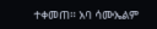ተቀመጠ፡፡ አባ ሳሙኤልም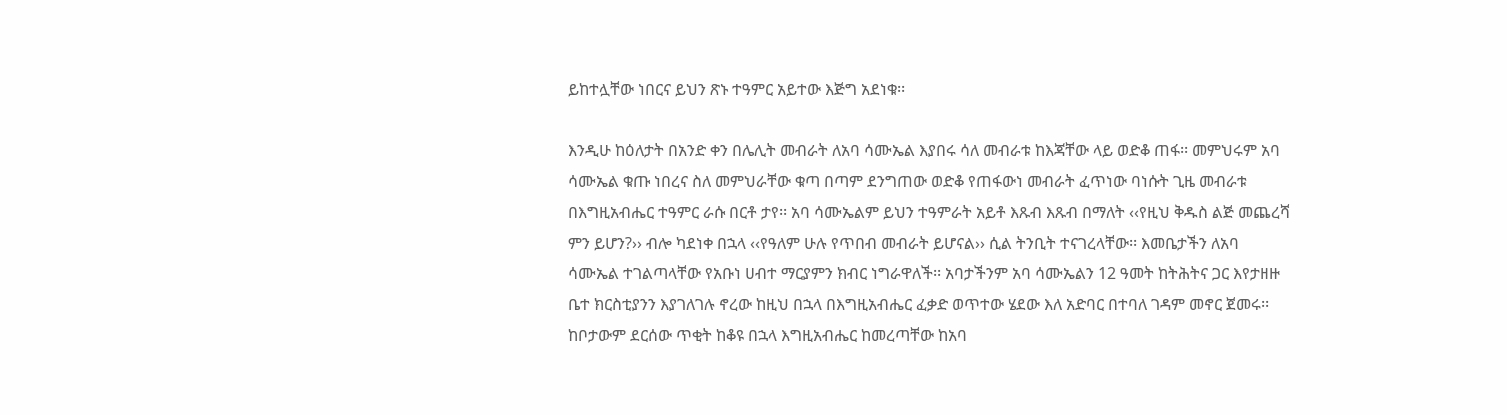ይከተሏቸው ነበርና ይህን ጽኑ ተዓምር አይተው እጅግ አደነቁ፡፡

እንዲሁ ከዕለታት በአንድ ቀን በሌሊት መብራት ለአባ ሳሙኤል እያበሩ ሳለ መብራቱ ከእጃቸው ላይ ወድቆ ጠፋ፡፡ መምህሩም አባ ሳሙኤል ቁጡ ነበረና ስለ መምህራቸው ቁጣ በጣም ደንግጠው ወድቆ የጠፋውነ መብራት ፈጥነው ባነሱት ጊዜ መብራቱ በእግዚአብሔር ተዓምር ራሱ በርቶ ታየ፡፡ አባ ሳሙኤልም ይህን ተዓምራት አይቶ እጹብ እጹብ በማለት ‹‹የዚህ ቅዱስ ልጅ መጨረሻ ምን ይሆን?›› ብሎ ካደነቀ በኋላ ‹‹የዓለም ሁሉ የጥበብ መብራት ይሆናል›› ሲል ትንቢት ተናገረላቸው፡፡ እመቤታችን ለአባ ሳሙኤል ተገልጣላቸው የአቡነ ሀብተ ማርያምን ክብር ነግራዋለች፡፡ አባታችንም አባ ሳሙኤልን 12 ዓመት ከትሕትና ጋር እየታዘዙ ቤተ ክርስቲያንን እያገለገሉ ኖረው ከዚህ በኋላ በእግዚአብሔር ፈቃድ ወጥተው ሄደው እለ አድባር በተባለ ገዳም መኖር ጀመሩ፡፡ ከቦታውም ደርሰው ጥቂት ከቆዩ በኋላ እግዚአብሔር ከመረጣቸው ከአባ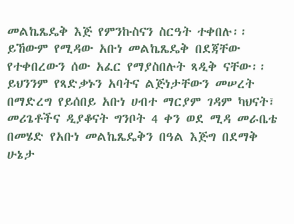መልኬጼዴቅ እጅ የምንኩስናን ስርዓት ተቀበሉ፡፡ ይኸውም የሚዳው አቡነ መልኬጼዴቅ በደጃቸው የተቀበረውን ሰው አፈር የማያስበሉት ጻዲቅ ናቸው፡፡ ይህንንም የጻድቃኑን አባትና ልጅነታቸውን መሠረት በማድረግ የይሰበይ አቡነ ሀብተ ማርያም ገዳም ካህናት፣ መሪጌቶችና ዲያቆናት ግንቦት 4 ቀን ወደ ሚዳ መራቤቴ በመሄድ የአቡነ መልኬጼዴቅን በዓል እጅግ በደማቅ ሁኔታ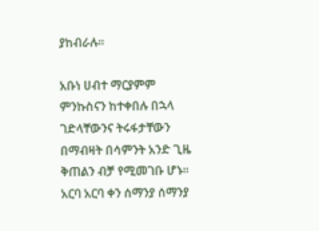ያከብራሉ፡፡

አቡነ ሀብተ ማርያምም ምንኩስናን ከተቀበሉ በኋላ ገድላቸውንና ትሩፋታቸውን በማብዛት በሳምንት አንድ ጊዜ ቅጠልን ብቻ የሚመገቡ ሆኑ፡፡ አርባ አርባ ቀን ሰማንያ ሰማንያ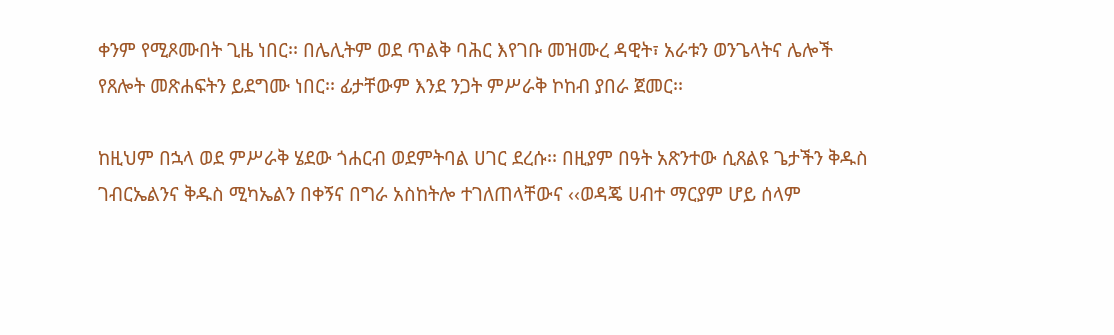ቀንም የሚጾሙበት ጊዜ ነበር፡፡ በሌሊትም ወደ ጥልቅ ባሕር እየገቡ መዝሙረ ዳዊት፣ አራቱን ወንጌላትና ሌሎች የጸሎት መጽሐፍትን ይደግሙ ነበር፡፡ ፊታቸውም እንደ ንጋት ምሥራቅ ኮከብ ያበራ ጀመር፡፡

ከዚህም በኋላ ወደ ምሥራቅ ሄደው ጎሐርብ ወደምትባል ሀገር ደረሱ፡፡ በዚያም በዓት አጽንተው ሲጸልዩ ጌታችን ቅዱስ ገብርኤልንና ቅዱስ ሚካኤልን በቀኝና በግራ አስከትሎ ተገለጠላቸውና ‹‹ወዳጄ ሀብተ ማርያም ሆይ ሰላም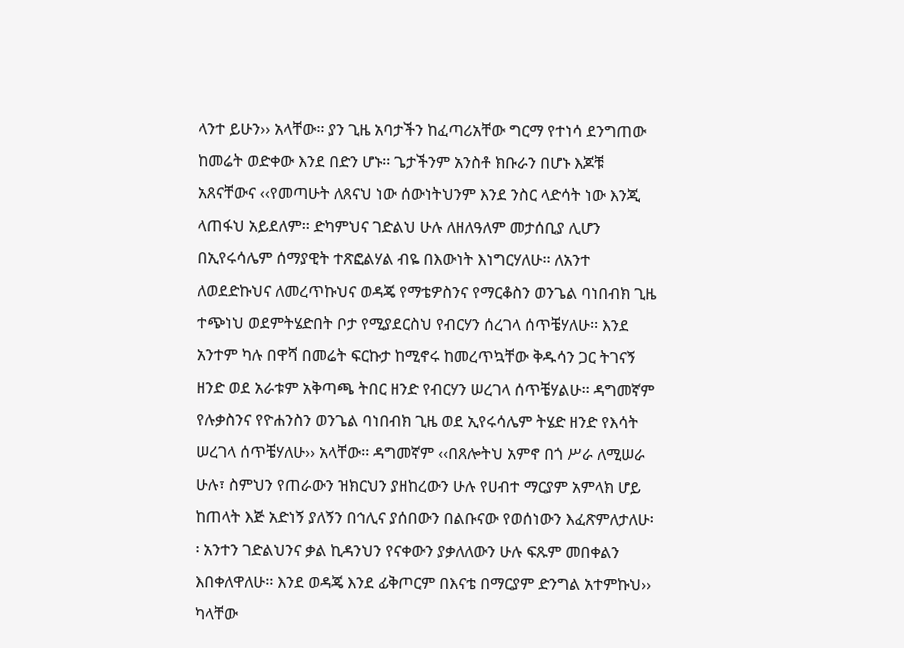ላንተ ይሁን›› አላቸው፡፡ ያን ጊዜ አባታችን ከፈጣሪአቸው ግርማ የተነሳ ደንግጠው ከመሬት ወድቀው እንደ በድን ሆኑ፡፡ ጌታችንም አንስቶ ክቡራን በሆኑ እጆቹ አጸናቸውና ‹‹የመጣሁት ለጸናህ ነው ሰውነትህንም እንደ ንስር ላድሳት ነው እንጂ ላጠፋህ አይደለም፡፡ ድካምህና ገድልህ ሁሉ ለዘለዓለም መታሰቢያ ሊሆን በኢየሩሳሌም ሰማያዊት ተጽፎልሃል ብዬ በእውነት እነግርሃለሁ፡፡ ለአንተ ለወደድኩህና ለመረጥኩህና ወዳጄ የማቴዎስንና የማርቆስን ወንጌል ባነበብክ ጊዜ ተጭነህ ወደምትሄድበት ቦታ የሚያደርስህ የብርሃን ሰረገላ ሰጥቼሃለሁ፡፡ እንደ አንተም ካሉ በዋሻ በመሬት ፍርኩታ ከሚኖሩ ከመረጥኳቸው ቅዱሳን ጋር ትገናኝ ዘንድ ወደ አራቱም አቅጣጫ ትበር ዘንድ የብርሃን ሠረገላ ሰጥቼሃልሁ፡፡ ዳግመኛም የሉቃስንና የዮሐንስን ወንጌል ባነበብክ ጊዜ ወደ ኢየሩሳሌም ትሄድ ዘንድ የእሳት ሠረገላ ሰጥቼሃለሁ›› አላቸው፡፡ ዳግመኛም ‹‹በጸሎትህ አምኖ በጎ ሥራ ለሚሠራ ሁሉ፣ ስምህን የጠራውን ዝክርህን ያዘከረውን ሁሉ የሀብተ ማርያም አምላክ ሆይ ከጠላት እጅ አድነኝ ያለኝን በኅሊና ያሰበውን በልቡናው የወሰነውን እፈጽምለታለሁ፡፡ አንተን ገድልህንና ቃል ኪዳንህን የናቀውን ያቃለለውን ሁሉ ፍጹም መበቀልን እበቀለዋለሁ፡፡ እንደ ወዳጄ እንደ ፊቅጦርም በእናቴ በማርያም ድንግል አተምኩህ›› ካላቸው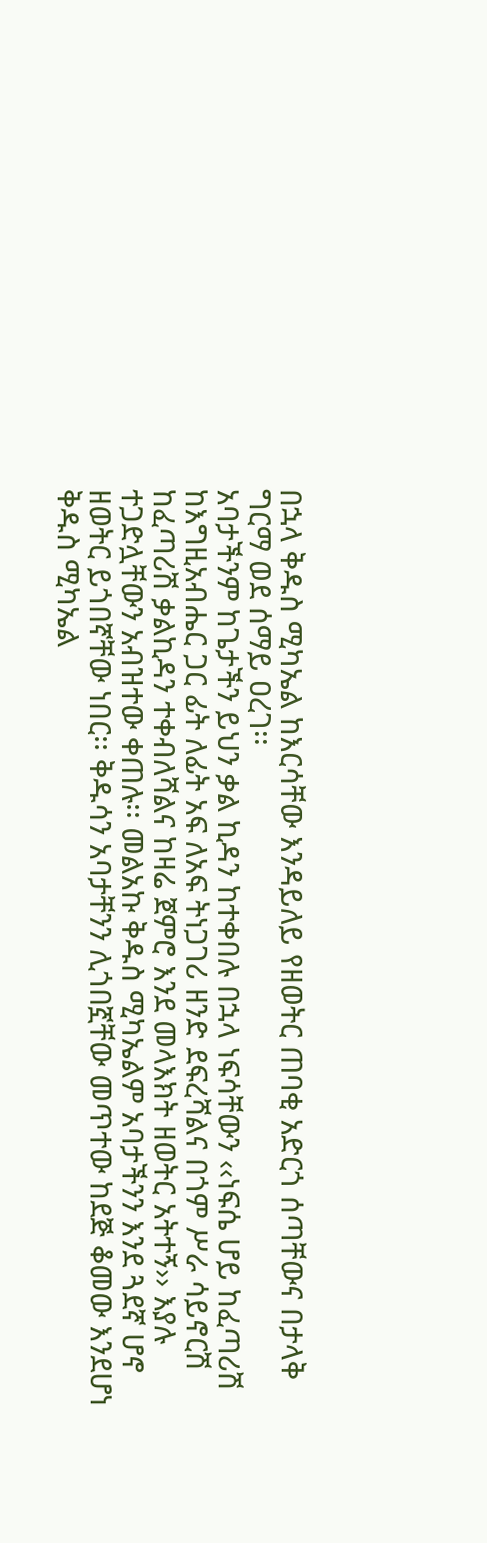በኋላ ቅዱስ ሚካኤል ከእርሳቸው እንዳይለይ የዘወትር ጠባቂ አድርጎ ሰጣቸውና በታላቅ ግርማ ወደ ሰማይ ዐረገ፡፡
አባታችንም ከጌታችን ይህን ቃል ኪዳን ከተቀበሉ በኋላ ነፍሳቸውን ‹‹ነፍሴ ሆይ ከፈጣሪሽ ከእግዚአብሔር ጋር ፊት ለፊት አፍ ለአፍ ትነጋገሪ ዘንድ ደፍረሻልና በጎም ሥራ ሳይኖርሽ ከፈጣሪሽ ቃልኪዳን ተቀብለሻልና ከዛሬ ጀምሮ እንደ መላእክት ዘወትር አትተኝ›› እያሉ ተጋድሏቸውን አብዝተው ቀጠሉ፡፡ መልአኩ ቅዱስ ሚካኤልም አባታችንን እንደ ጓደኛ ሆኖ ዘወትር ይጎበኛቸው ነበር፡፡ ቅዱሳን አባታቸንን ሊጎበኟቸው መጥተው ከደጅ ቆመው እንደሆነ ቅዱስ ሚካኤል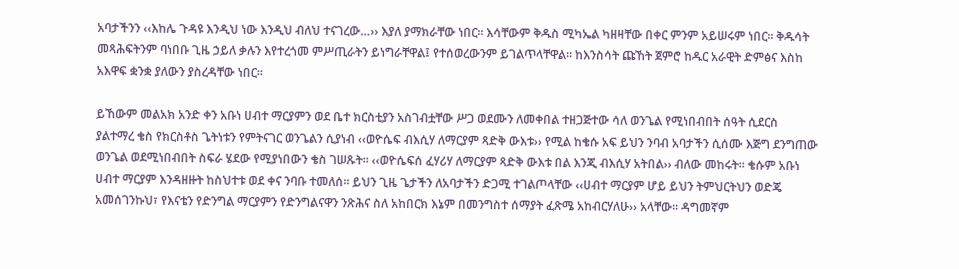አባታችንን ‹‹እከሌ ጉዳዩ እንዲህ ነው እንዲህ ብለህ ተናገረው…›› እያለ ያማክራቸው ነበር፡፡ እሳቸውም ቅዱስ ሚካኤል ካዘዛቸው በቀር ምንም አይሠሩም ነበር፡፡ ቅዱሳት መጻሕፍትንም ባነበቡ ጊዜ ኃይለ ቃሉን እየተረጎመ ምሥጢራትን ይነግራቸዋል፤ የተሰወረውንም ይገልጥላቸዋል፡፡ ከእንስሳት ጩኸት ጀምሮ ከዱር አራዊት ድምፅና እስከ አእዋፍ ቋንቋ ያለውን ያስረዳቸው ነበር፡፡

ይኸውም መልአክ አንድ ቀን አቡነ ሀብተ ማርያምን ወደ ቤተ ክርስቲያን አስገብቷቸው ሥጋ ወደሙን ለመቀበል ተዘጋጅተው ሳለ ወንጌል የሚነበብበት ሰዓት ሲደርስ ያልተማረ ቄስ የክርስቶስ ጌትነቱን የምትናገር ወንጌልን ሲያነብ ‹‹ወዮሴፍ ብእሲሃ ለማርያም ጻድቅ ውእቱ›› የሚል ከቄሱ አፍ ይህን ንባብ አባታችን ሲሰሙ እጅግ ደንግጠው ወንጌል ወደሚነበብበት ስፍራ ሄደው የሚያነበውን ቄስ ገሠጹት፡፡ ‹‹ወዮሴፍሰ ፈሃሪሃ ለማርያም ጻድቅ ውእቱ በል እንጂ ብእሲሃ አትበል›› ብለው መከሩት፡፡ ቄሱም አቡነ ሀብተ ማርያም እንዳዘዙት ከስህተቱ ወደ ቀና ንባቡ ተመለሰ፡፡ ይህን ጊዜ ጌታችን ለአባታችን ድጋሚ ተገልጦላቸው ‹‹ሀብተ ማርያም ሆይ ይህን ትምህርትህን ወድጄ አመሰገንኩህ፣ የእናቴን የድንግል ማርያምን የድንግልናዋን ንጽሕና ስለ አከበርክ እኔም በመንግስተ ሰማያት ፈጽሜ አከብርሃለሁ›› አላቸው፡፡ ዳግመኛም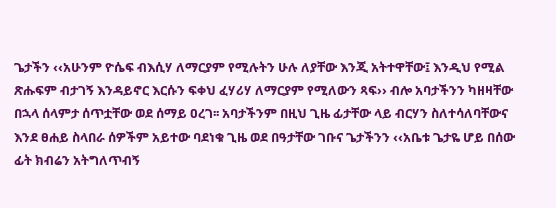ጌታችን ‹‹አሁንም ዮሴፍ ብእሲሃ ለማርያም የሚሉትን ሁሉ ለያቸው እንጂ አትተዋቸው፤ እንዲህ የሚል ጽሑፍም ብታገኝ እንዳይኖር እርሱን ፍቀህ ፈሃሪሃ ለማርያም የሚለውን ጻፍ›› ብሎ አባታችንን ካዘዛቸው በኋላ ሰላምታ ሰጥቷቸው ወደ ሰማይ ዐረገ፡፡ አባታችንም በዚህ ጊዜ ፊታቸው ላይ ብርሃን ስለተሳለባቸውና እንደ ፀሐይ ስላበራ ሰዎችም አይተው ባደነቁ ጊዜ ወደ በዓታቸው ገቡና ጌታችንን ‹‹አቤቱ ጌታዬ ሆይ በሰው ፊት ክብሬን አትግለጥብኝ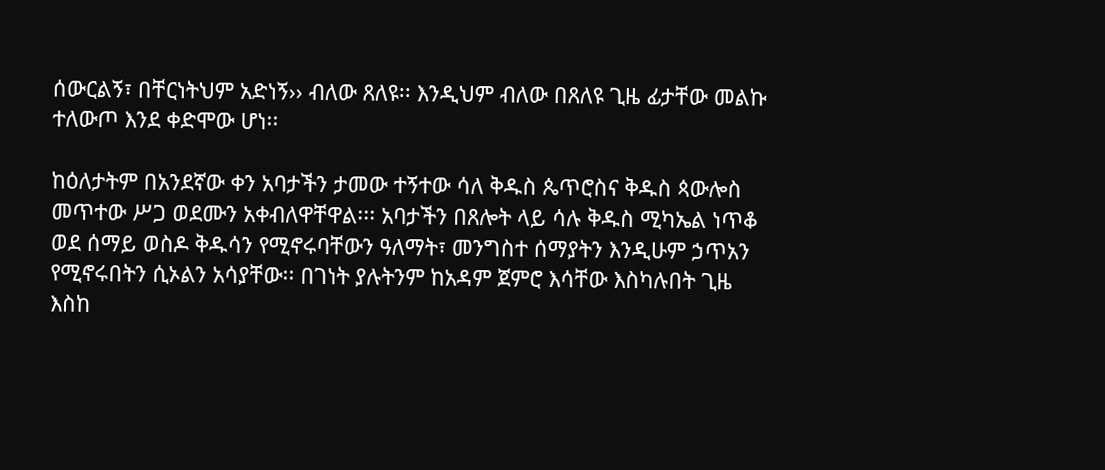ሰውርልኝ፣ በቸርነትህም አድነኝ›› ብለው ጸለዩ፡፡ እንዲህም ብለው በጸለዩ ጊዜ ፊታቸው መልኩ ተለውጦ እንደ ቀድሞው ሆነ፡፡

ከዕለታትም በአንደኛው ቀን አባታችን ታመው ተኝተው ሳለ ቅዱስ ጴጥሮስና ቅዱስ ጳውሎስ መጥተው ሥጋ ወደሙን አቀብለዋቸዋል፡፡፡ አባታችን በጸሎት ላይ ሳሉ ቅዱስ ሚካኤል ነጥቆ ወደ ሰማይ ወስዶ ቅዱሳን የሚኖሩባቸውን ዓለማት፣ መንግስተ ሰማያትን እንዲሁም ኃጥአን የሚኖሩበትን ሲኦልን አሳያቸው፡፡ በገነት ያሉትንም ከአዳም ጀምሮ እሳቸው እስካሉበት ጊዜ እስከ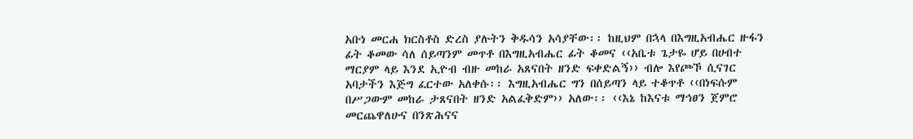አቡነ መርሐ ክርስቶስ ድረስ ያሉትን ቅዱሳን አሳያቸው፡፡ ከዚህም በኋላ በእግዚአብሔር ዙፋን ፊት ቆመው ሳለ ሰይጣንም መጥቶ በእግዚአብሔር ፊት ቆመና ‹‹አቤቱ ጌታዬ ሆይ በሀብተ ማርያም ላይ እንደ ኢዮብ ብዙ መከራ አጸናበት ዘንድ ፍቀድልኝ›› ብሎ እየጮኾ ሲናገር አባታችን እጅግ ፈርተው አለቀሱ፡፡ እግዚአብሔር ግን በሰይጣን ላይ ተቆጥቶ ‹‹በነፍሱም በሥጋውም መከራ ታጸናበት ዘንድ አልፈቅድም›› አለው፡፡ ‹‹እኔ ከእናቱ ማኅፀን ጀምሮ መርጨዋለሁና በንጽሕናና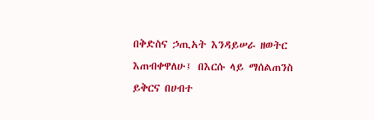በቅድስና ኃጢአት እንዳይሠራ ዘወትር እጠብቀዋለሁ፤ በእርሱ ላይ ማሰልጠንስ ይቅርና በሀብተ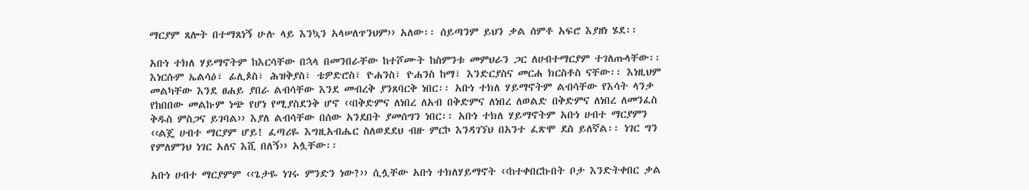ማርያም ጸሎት በተማጸነኝ ሁሉ ላይ እንኳን አላሠለጥንህም›› አለው፡፡ ሰይጣንም ይህን ቃል ሰምቶ አፍሮ እያዘነ ሄደ፡፡

አቡነ ተክለ ሃይማኖትም ከእርሳቸው በኋላ በመንበራቸው ከተሾሙት ከስምንቱ መምህራን ጋር ለሀብተማርያም ተገለጡላቸው፡፡ እነርሱም ኤልሳዕ፣ ፊሊጶስ፣ ሕዝቅያስ፣ ቴዎድሮስ፣ ዮሐንስ፣ ዮሐንስ ከማ፣ እንድርያስና መርሐ ክርስቶስ ናቸው፡፡ እነዚህም መልካቸው እንደ ፀሐይ ያበራ ልብሳቸው እንደ መብረቅ ያንጸባርቅ ነበር፡፡ አቡነ ተክለ ሃይማኖትም ልብሳቸው የእሳት ላንቃ የከበበው መልኩም ነጭ የሆነ የሚያስደንቅ ሆኖ ‹‹በቅድምና ለነበረ ለአብ በቅድምና ለነበረ ለወልድ በቅድምና ለነበረ ለመንፈስ ቅዱስ ምስጋና ይገባል›› እያለ ልብሳቸው በሰው አንደበት ያመሰግን ነበር፡፡ አቡነ ተክለ ሃይማኖትም አቡነ ሀብተ ማርያምን ‹‹ልጄ ሀብተ ማርያም ሆይ! ፈጣሪዬ እግዚአብሔር ስለወደደህ ብዙ ምርኮ እንዳገኘህ በአንተ ፈጽሞ ደስ ይለኛል፡፡ ነገር ግን የምለምንህ ነገር አለና እሺ በለኝ›› አሏቸው፡፡

አቡነ ሀብተ ማርያምም ‹‹ጌታዬ ነገሩ ምንድን ነው?›› ሲሏቸው አቡነ ተክለሃይማኖት ‹‹ከተቀበርኩበት ቦታ እንድትቀበር ቃል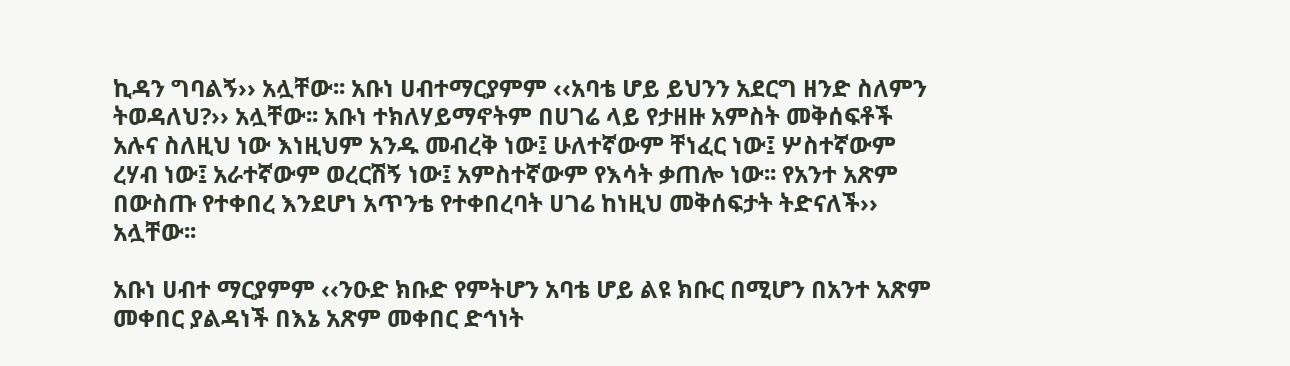ኪዳን ግባልኝ›› አሏቸው፡፡ አቡነ ሀብተማርያምም ‹‹አባቴ ሆይ ይህንን አደርግ ዘንድ ስለምን ትወዳለህ?›› አሏቸው፡፡ አቡነ ተክለሃይማኖትም በሀገሬ ላይ የታዘዙ አምስት መቅሰፍቶች አሉና ስለዚህ ነው እነዚህም አንዱ መብረቅ ነው፤ ሁለተኛውም ቸነፈር ነው፤ ሦስተኛውም ረሃብ ነው፤ አራተኛውም ወረርሽኝ ነው፤ አምስተኛውም የእሳት ቃጠሎ ነው፡፡ የአንተ አጽም በውስጡ የተቀበረ እንደሆነ አጥንቴ የተቀበረባት ሀገሬ ከነዚህ መቅሰፍታት ትድናለች›› አሏቸው፡፡

አቡነ ሀብተ ማርያምም ‹‹ንዑድ ክቡድ የምትሆን አባቴ ሆይ ልዩ ክቡር በሚሆን በአንተ አጽም መቀበር ያልዳነች በእኔ አጽም መቀበር ድኅነት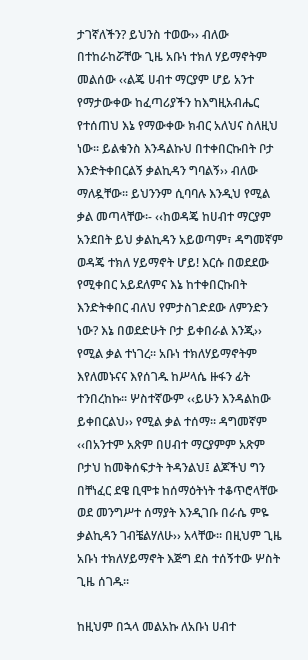ታገኛለችን? ይህንስ ተወው›› ብለው በተከራከሯቸው ጊዜ አቡነ ተክለ ሃይማኖትም መልሰው ‹‹ልጄ ሀብተ ማርያም ሆይ አንተ የማታውቀው ከፈጣሪያችን ከእግዚአብሔር የተሰጠህ እኔ የማውቀው ክብር አለህና ስለዚህ ነው፡፡ ይልቁንስ እንዳልኩህ በተቀበርኩበት ቦታ እንድትቀበርልኝ ቃልኪዳን ግባልኝ›› ብለው ማለዷቸው፡፡ ይህንንም ሲባባሉ እንዲህ የሚል ቃል መጣላቸው፡- ‹‹ከወዳጄ ከሀብተ ማርያም አንደበት ይህ ቃልኪዳን አይወጣም፣ ዳግመኛም ወዳጄ ተክለ ሃይማኖት ሆይ! እርሱ በወደደው የሚቀበር አይደለምና እኔ ከተቀበርኩበት እንድትቀበር ብለህ የምታስገድደው ለምንድን ነው? እኔ በወደድሁት ቦታ ይቀበራል እንጂ›› የሚል ቃል ተነገረ፡፡ አቡነ ተክለሃይማኖትም እየለመኑናና እየሰገዱ ከሥላሴ ዙፋን ፊት ተንበረከኩ፡፡ ሦስተኛውም ‹‹ይሁን እንዳልከው ይቀበርልህ›› የሚል ቃል ተሰማ፡፡ ዳግመኛም ‹‹በአንተም አጽም በሀብተ ማርያምም አጽም ቦታህ ከመቅሰፍታት ትዳንልህ፤ ልጆችህ ግን በቸነፈር ደዌ ቢሞቱ ከሰማዕትነት ተቆጥሮላቸው ወደ መንግሥተ ሰማያት እንዲገቡ በራሴ ምዬ ቃልኪዳን ገብቼልሃለሁ›› አላቸው፡፡ በዚህም ጊዜ አቡነ ተክለሃይማኖት እጅግ ደስ ተሰኝተው ሦስት ጊዜ ሰገዱ፡፡

ከዚህም በኋላ መልአኩ ለአቡነ ሀብተ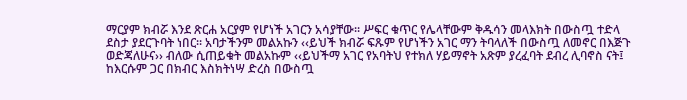ማርያም ክብሯ እንደ ጽርሐ አርያም የሆነች አገርን አሳያቸው፡፡ ሥፍር ቁጥር የሌላቸውም ቅዱሳን መላእክት በውስጧ ተድላ ደስታ ያደርጉባት ነበር፡፡ አባታችንም መልአኩን ‹‹ይህች ክብሯ ፍጹም የሆነችን አገር ማን ትባላለች በውስጧ ለመኖር በእጅጉ ወድጃለሁና›› ብለው ሲጠይቁት መልአኩም ‹‹ይህችማ አገር የአባትህ የተክለ ሃይማኖት አጽም ያረፈባት ደብረ ሊባኖስ ናት፤ ከእርሱም ጋር በክብር እስክትነሣ ድረስ በውስጧ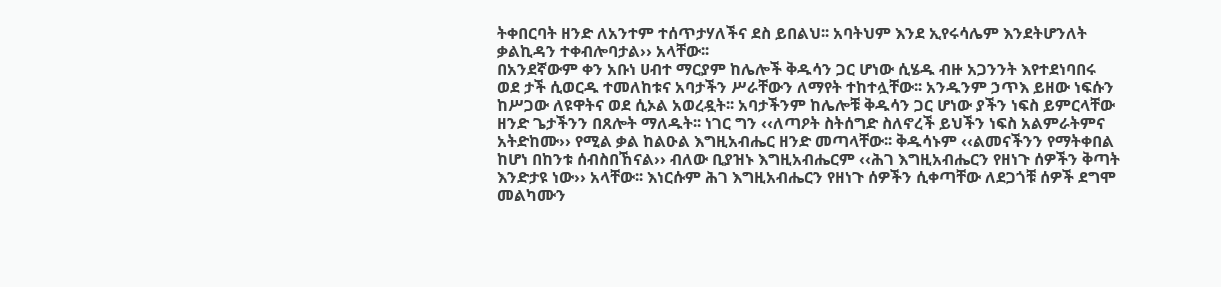ትቀበርባት ዘንድ ለአንተም ተሰጥታሃለችና ደስ ይበልህ፡፡ አባትህም እንደ ኢየሩሳሌም እንደትሆንለት ቃልኪዳን ተቀብሎባታል›› አላቸው፡፡
በአንደኛውም ቀን አቡነ ሀብተ ማርያም ከሌሎች ቅዱሳን ጋር ሆነው ሲሄዱ ብዙ አጋንንት እየተደነባበሩ ወደ ታች ሲወርዱ ተመለከቱና አባታችን ሥራቸውን ለማየት ተከተሏቸው፡፡ አንዱንም ኃጥእ ይዘው ነፍሱን ከሥጋው ለዩዋትና ወደ ሲኦል አወረዷት፡፡ አባታችንም ከሌሎቹ ቅዱሳን ጋር ሆነው ያችን ነፍስ ይምርላቸው ዘንድ ጌታችንን በጸሎት ማለዱት፡፡ ነገር ግን ‹‹ለጣዖት ስትሰግድ ስለኖረች ይህችን ነፍስ አልምራትምና አትድከሙ›› የሚል ቃል ከልዑል እግዚአብሔር ዘንድ መጣላቸው፡፡ ቅዱሳኑም ‹‹ልመናችንን የማትቀበል ከሆነ በከንቱ ሰብስበኸናል›› ብለው ቢያዝኑ እግዚአብሔርም ‹‹ሕገ እግዚአብሔርን የዘነጉ ሰዎችን ቅጣት እንድታዩ ነው›› አላቸው፡፡ እነርሱም ሕገ እግዚአብሔርን የዘነጉ ሰዎችን ሲቀጣቸው ለደጋጎቹ ሰዎች ደግሞ መልካሙን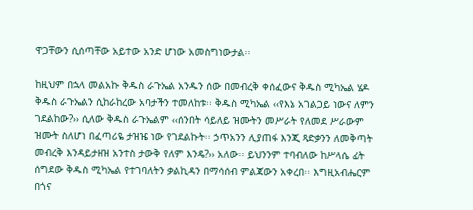ዋጋቸውን ሲሰጣቸው አይተው አንድ ሆነው አመስግነውታል፡፡

ከዚህም በኋላ መልአኩ ቅዱስ ራጉኤል አንዱን ሰው በመብረቅ ቀሰፈውና ቅዱስ ሚካኤል ሄዶ ቅዱስ ራጉኤልን ሲከራከረው አባታችን ተመለከቱ፡፡ ቅዱስ ሚካኤል ‹‹የእኔ አገልጋይ ነውና ለምን ገደልከው?›› ሲለው ቅዱስ ራጉኤልም ‹‹ሰንበት ሳይለይ ዝሙትን መሥራት የለመደ ሥራውም ዝሙት ስለሆነ በፈጣሪዬ ታዝዤ ነው የገደልኩት፡፡ ኃጥአንን ሊያጠፋ እንጂ ጻድቃንን ለመቅጣት መብረቅ እንዳይታዘዝ አንተስ ታውቅ የለም እንዴ?›› አለው፡፡ ይህንንም ተባብለው ከሥላሴ ፊት ሰግደው ቅዱስ ሚካኤል የተገባለትን ቃልኪዳን በማሳሰብ ምልጃውን አቀረበ፡፡ እግዚአብሔርም በጎና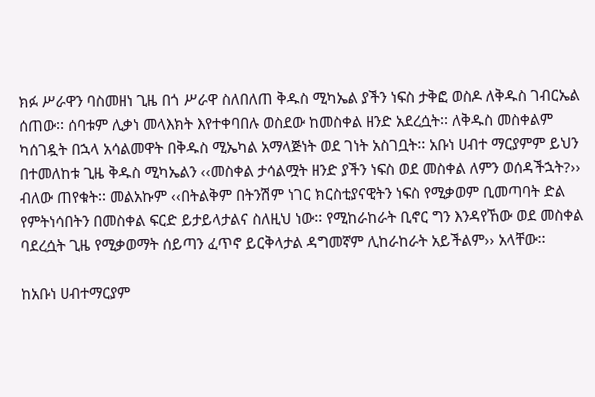ክፉ ሥራዋን ባስመዘነ ጊዜ በጎ ሥራዋ ስለበለጠ ቅዱስ ሚካኤል ያችን ነፍስ ታቅፎ ወስዶ ለቅዱስ ገብርኤል ሰጠው፡፡ ሰባቱም ሊቃነ መላእክት እየተቀባበሉ ወስደው ከመስቀል ዘንድ አደረሷት፡፡ ለቅዱስ መስቀልም ካሰገዷት በኋላ አሳልመዋት በቅዱስ ሚኤካል አማላጅነት ወደ ገነት አስገቧት፡፡ አቡነ ሀብተ ማርያምም ይህን በተመለከቱ ጊዜ ቅዱስ ሚካኤልን ‹‹መስቀል ታሳልሟት ዘንድ ያችን ነፍስ ወደ መስቀል ለምን ወሰዳችኋት?›› ብለው ጠየቁት፡፡ መልአኩም ‹‹በትልቅም በትንሽም ነገር ክርስቲያናዊትን ነፍስ የሚቃወም ቢመጣባት ድል የምትነሳበትን በመስቀል ፍርድ ይታይላታልና ስለዚህ ነው፡፡ የሚከራከራት ቢኖር ግን እንዳየኸው ወደ መስቀል ባደረሷት ጊዜ የሚቃወማት ሰይጣን ፈጥኖ ይርቅላታል ዳግመኛም ሊከራከራት አይችልም›› አላቸው፡፡

ከአቡነ ሀብተማርያም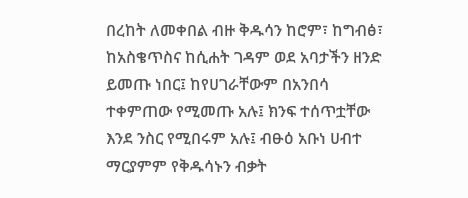በረከት ለመቀበል ብዙ ቅዱሳን ከሮም፣ ከግብፅ፣ ከአስቄጥስና ከሲሐት ገዳም ወደ አባታችን ዘንድ ይመጡ ነበር፤ ከየሀገራቸውም በአንበሳ ተቀምጠው የሚመጡ አሉ፤ ክንፍ ተሰጥቷቸው እንደ ንስር የሚበሩም አሉ፤ ብፁዕ አቡነ ሀብተ ማርያምም የቅዱሳኑን ብቃት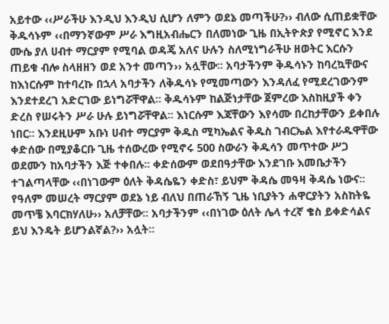አይተው ‹‹ሥራችሁ እንዲህ እንዲህ ሲሆን ለምን ወደኔ መጣችሁ?›› ብለው ሲጠይቋቸው ቅዱሳኑም ‹‹በማንኛውም ሥራ እግዚአብሔርን በለመነው ጊዜ በኢትዮጵያ የሚኖር እንደ ሙሴ ያለ ሀብተ ማርያም የሚባል ወዳጄ አለና ሁሉን ስለሚነግራችሁ ዘወትር እርሱን ጠይቁ ብሎ ስላዘዘን ወደ አንተ መጣን›› አሏቸው፡፡ አባታችንም ቅዱሳኑን ከባረኳቸውና ከእነርሱም ከተባረኩ በኋላ አባታችን ለቅዱሳኑ የሚመጣውን እንዳለፈ የሚደረገውንም እንደተደረገ አድርገው ይነግሯቸዋል፡፡ ቅዱሳኑም ከልጅነታቸው ጀምረው እስከዚያች ቀን ድረስ የሠሩትን ሥራ ሁሉ ይነግሯቸዋል፡፡ እነርሱም እጃቸውን እየሳሙ በረከታቸውን ይቀበሉ ነበር፡፡ እንደዚሁም አቡነ ሀብተ ማርያም ቅዱስ ሚካኤልና ቅዱስ ገብርኤል እየተራዱዋቸው ቀድሰው በሚያቆርቡ ጊዜ ተሰውረው የሚኖሩ 500 ስውራን ቅዱሳን መጥተው ሥጋ ወደሙን ከአባታችን እጅ ተቀበሉ፡፡ ቀድሰውም ወደበዓታቸው እንደገቡ እመቤታችን ተገልጣላቸው ‹‹በነገውም ዕለት ቅዳሴዬን ቀድስ፣ ይህም ቅዳሴ መዓዛ ቅዳሴ ነውና፡፡ የዓለም መሠረት ማርያም ወደኔ ነይ ብለህ በጠራኸኝ ጊዜ ነቢያትን ሐዋርያትን አስከትዬ መጥቼ እባርክሃለሁ›› አለቻቸው፡፡ አባታችንም ‹‹በነገው ዕለት ሌላ ተረኛ ቄስ ይቀድሳልና ይህ እንዴት ይሆንልኛል?›› አሏት፡፡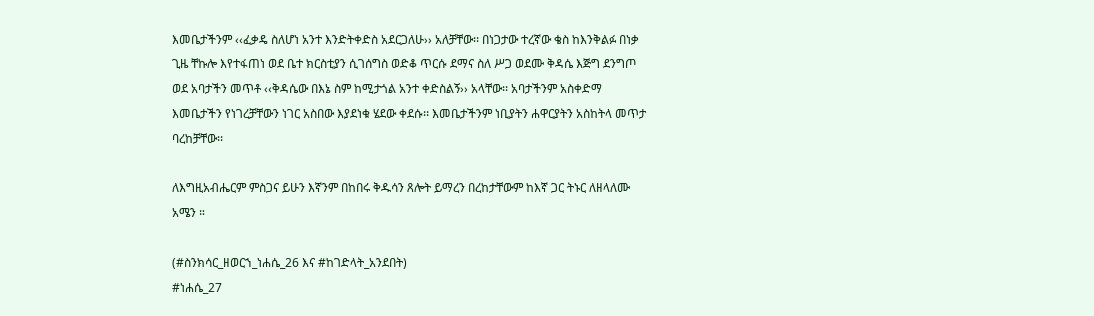እመቤታችንም ‹‹ፈቃዴ ስለሆነ አንተ እንድትቀድስ አደርጋለሁ›› አለቻቸው፡፡ በነጋታው ተረኛው ቄስ ከእንቅልፉ በነቃ ጊዜ ቸኩሎ እየተፋጠነ ወደ ቤተ ክርስቲያን ሲገሰግስ ወድቆ ጥርሱ ደማና ስለ ሥጋ ወደሙ ቅዳሴ እጅግ ደንግጦ ወደ አባታችን መጥቶ ‹‹ቅዳሴው በእኔ ስም ከሚታጎል አንተ ቀድስልኝ›› አላቸው፡፡ አባታችንም አስቀድማ እመቤታችን የነገረቻቸውን ነገር አስበው እያደነቁ ሄደው ቀደሱ፡፡ እመቤታችንም ነቢያትን ሐዋርያትን አስከትላ መጥታ ባረከቻቸው፡፡

ለእግዚአብሔርም ምስጋና ይሁን እኛንም በከበሩ ቅዱሳን ጸሎት ይማረን በረከታቸውም ከእኛ ጋር ትኑር ለዘላለሙ አሜን ።

(#ስንክሳር_ዘወርኀ_ነሐሴ_26 እና #ከገድላት_አንደበት)
#ነሐሴ_27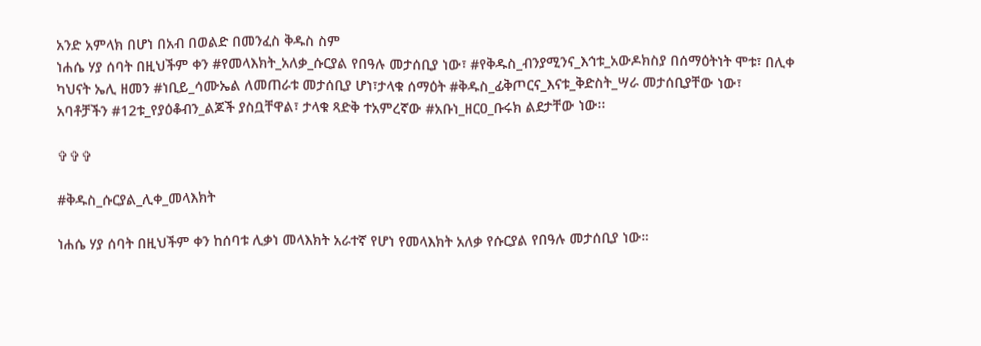አንድ አምላክ በሆነ በአብ በወልድ በመንፈስ ቅዱስ ስም
ነሐሴ ሃያ ሰባት በዚህችም ቀን #የመላእክት_አለቃ_ሱርያል የበዓሉ መታሰቢያ ነው፣ #የቅዱስ_ብንያሚንና_እኅቱ_አውዶክስያ በሰማዕትነት ሞቱ፣ በሊቀ ካህናት ኤሊ ዘመን #ነቢይ_ሳሙኤል ለመጠራቱ መታሰቢያ ሆነ፣ታላቁ ሰማዕት #ቅዱስ_ፊቅጦርና_እናቱ_ቅድስት_ሣራ መታሰቢያቸው ነው፣ አባቶቻችን #12ቱ_የያዕቆብን_ልጆች ያስቧቸዋል፣ ታላቁ ጻድቅ ተአምረኛው #አቡነ_ዘርዐ_ቡሩክ ልደታቸው ነው፡፡

✞✞✞

#ቅዱስ_ሱርያል_ሊቀ_መላእክት

ነሐሴ ሃያ ሰባት በዚህችም ቀን ከሰባቱ ሊቃነ መላእክት አራተኛ የሆነ የመላእክት አለቃ የሱርያል የበዓሉ መታሰቢያ ነው።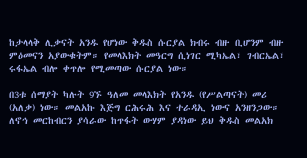ከታላላቅ ሊቃናት አንዱ የሆነው ቅዱስ ሱርያል ክብሩ ብዙ ቢሆንም ብዙ ምዕመናን አያውቁትም። የመላእክት መዓርግ ሲነገር ሚካኤል፣ ገብርኤል፣ ሩፋኤል ብሎ ቀጥሎ የሚመጣው ሱርያል ነው።

በ3ቱ ሰማያት ካሉት 9ኙ ዓለመ መላእክት የአንዱ (የሥልጣናት) መሪ (አለቃ) ነው። መልአኩ እጅግ ርሕሩሕ እና ተራዳኢ ነውና አንዘንጋው። ለኖኅ መርከብርን ያሳራው ከጥፋት ውሃም ያዳነው ይህ ቅዱስ መልአክ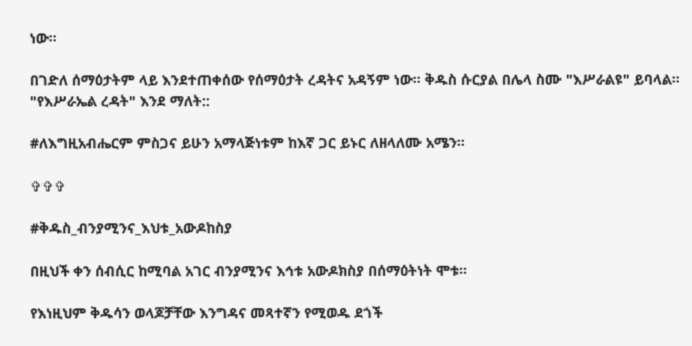ነው።

በገድለ ሰማዕታትም ላይ እንደተጠቀሰው የሰማዕታት ረዳትና አዳኝም ነው። ቅዱስ ሱርያል በሌላ ስሙ "እሥራልዩ" ይባላል። "የእሥራኤል ረዳት" እንደ ማለት::

#ለእግዚአብሔርም ምስጋና ይሁን አማላጅነቱም ከእኛ ጋር ይኑር ለዘላለሙ አሜን።

✞✞✞

#ቅዱስ_ብንያሚንና_እህቱ_አውዶከስያ

በዚህች ቀን ሰብሲር ከሚባል አገር ብንያሚንና እኅቱ አውዶክስያ በሰማዕትነት ሞቱ።

የእነዚህም ቅዱሳን ወላጆቻቸው እንግዳና መጻተኛን የሚወዱ ደጎች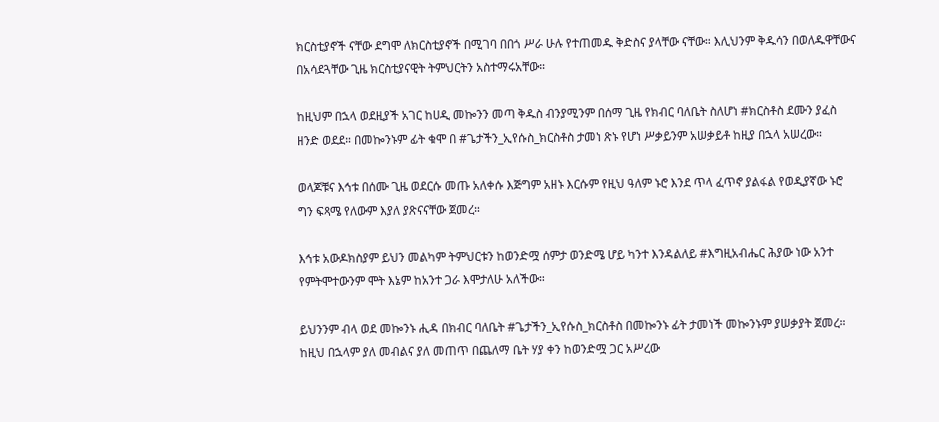ክርስቲያኖች ናቸው ደግሞ ለክርስቲያኖች በሚገባ በበጎ ሥራ ሁሉ የተጠመዱ ቅድስና ያላቸው ናቸው። እሊህንም ቅዱሳን በወለዱዋቸውና በአሳደጓቸው ጊዜ ክርስቲያናዊት ትምህርትን አስተማሩአቸው።

ከዚህም በኋላ ወደዚያች አገር ከሀዲ መኰንን መጣ ቅዱስ ብንያሚንም በሰማ ጊዜ የክብር ባለቤት ስለሆነ #ክርስቶስ ደሙን ያፈስ ዘንድ ወደደ። በመኰንኑም ፊት ቁሞ በ #ጌታችን_ኢየሱስ_ክርስቶስ ታመነ ጽኑ የሆነ ሥቃይንም አሠቃይቶ ከዚያ በኋላ አሠረው።

ወላጆቹና እኅቱ በሰሙ ጊዜ ወደርሱ መጡ አለቀሱ እጅግም አዘኑ እርሱም የዚህ ዓለም ኑሮ እንደ ጥላ ፈጥኖ ያልፋል የወዲያኛው ኑሮ ግን ፍጻሜ የለውም እያለ ያጽናናቸው ጀመረ።

እኅቱ አውዶክስያም ይህን መልካም ትምህርቱን ከወንድሟ ሰምታ ወንድሜ ሆይ ካንተ እንዳልለይ #እግዚአብሔር ሕያው ነው አንተ የምትሞተውንም ሞት እኔም ከአንተ ጋራ እሞታለሁ አለችው።

ይህንንም ብላ ወደ መኰንኑ ሒዳ በክብር ባለቤት #ጌታችን_ኢየሱስ_ክርስቶስ በመኰንኑ ፊት ታመነች መኰንኑም ያሠቃያት ጀመረ። ከዚህ በኋላም ያለ መብልና ያለ መጠጥ በጨለማ ቤት ሃያ ቀን ከወንድሟ ጋር አሥረው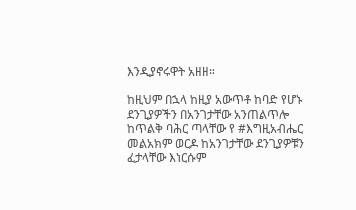እንዲያኖሩዋት አዘዘ።

ከዚህም በኋላ ከዚያ አውጥቶ ከባድ የሆኑ ደንጊያዎችን በአንገታቸው አንጠልጥሎ ከጥልቅ ባሕር ጣላቸው የ #እግዚአብሔር መልአክም ወርዶ ከአንገታቸው ደንጊያዎቹን ፈታላቸው እነርሱም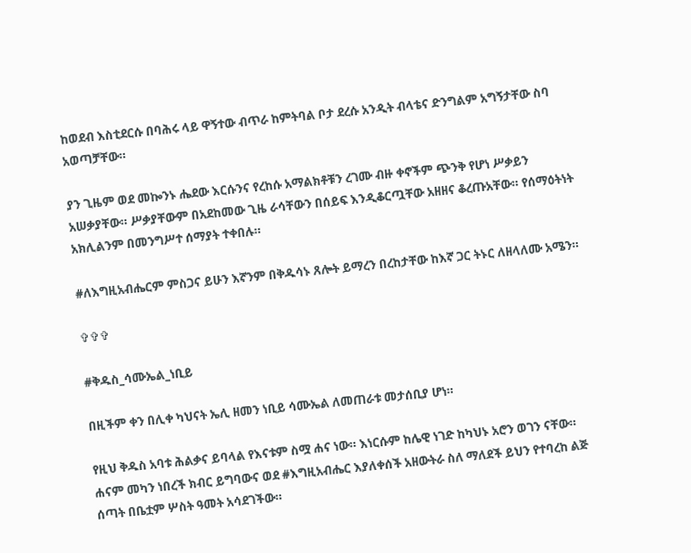ከወደብ እስቲደርሱ በባሕሩ ላይ ዋኝተው ብጥራ ከምትባል ቦታ ደረሱ አንዲት ብላቴና ድንግልም አግኝታቸው ስባ አወጣቻቸው።

ያን ጊዜም ወደ መኰንኑ ሔደው እርሱንና የረከሱ አማልክቶቹን ረገሙ ብዙ ቀኖችም ጭንቅ የሆነ ሥቃይን አሠቃያቸው። ሥቃያቸውም በአደከመው ጊዜ ራሳቸውን በሰይፍ እንዲቆርጧቸው አዘዘና ቆረጡአቸው። የሰማዕትነት አክሊልንም በመንግሥተ ሰማያት ተቀበሉ።

#ለእግዚአብሔርም ምስጋና ይሁን እኛንም በቅዱሳኑ ጸሎት ይማረን በረከታቸው ከእኛ ጋር ትኑር ለዘላለሙ አሜን።

✞✞✞

#ቅዱስ_ሳሙኤል_ነቢይ

በዚችም ቀን በሊቀ ካህናት ኤሊ ዘመን ነቢይ ሳሙኤል ለመጠራቱ መታሰቢያ ሆነ።

የዚህ ቅዱስ አባቱ ሕልቃና ይባላል የእናቱም ስሟ ሐና ነው። እነርሱም ከሌዊ ነገድ ከካህኑ አሮን ወገን ናቸው። ሐናም መካን ነበረች ክብር ይግባውና ወደ #እግዚአብሔር እያለቀሰች አዘውትራ ስለ ማለደች ይህን የተባረከ ልጅ ሰጣት በቤቷም ሦስት ዓመት አሳደገችው።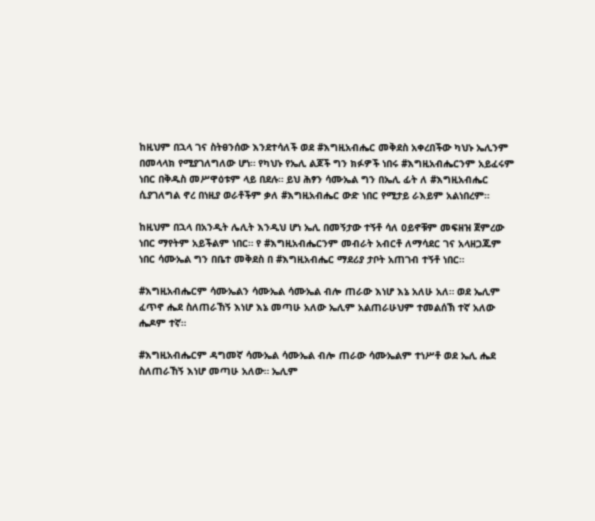ከዚህም በኋላ ገና ስትፀንሰው እንደተሳለች ወደ #እግዚአብሔር መቅደስ አቀረበችው ካህኑ ኤሊንም በመላላክ የሚያገለግለው ሆነ። የካህኑ የኤሊ ልጆች ግን ክፉዎች ነበሩ #እግዚአብሔርንም አይፈሩም ነበር በቅዱስ መሥዋዕቱም ላይ በደሉ። ይህ ሕፃን ሳሙኤል ግን በኤሊ ፊት ለ #እግዚአብሔር ሲያገለግል ኖረ በነዚያ ወራቶችም ቃለ #እግዚአብሔር ውድ ነበር የሚታይ ራእይም አልነበረም።

ከዚህም በኋላ በአንዲት ሌሊት እንዲህ ሆነ ኤሊ በመኝታው ተኝቶ ሳለ ዐይኖቹም መፍዘዝ ጀምረው ነበር ማየትም አይችልም ነበር። የ #እግዚአብሔርንም መብራት አብርቶ ለማሳደር ገና አላዘጋጁም ነበር ሳሙኤል ግን በቤተ መቅደስ በ #እግዚአብሔር ማደሪያ ታቦት አጠገብ ተኝቶ ነበር።

#እግዚአብሔርም ሳሙኤልን ሳሙኤል ሳሙኤል ብሎ ጠራው እነሆ እኔ አለሁ አለ። ወደ ኤሊም ፈጥኖ ሔደ ስለጠራኸኝ እነሆ እኔ መጣሁ አለው ኤሊም አልጠራሁህም ተመልሰኽ ተኛ አለው ሔዶም ተኛ።

#እግዚአብሔርም ዳግመኛ ሳሙኤል ሳሙኤል ብሎ ጠራው ሳሙኤልም ተነሥቶ ወደ ኤሊ ሔደ ስለጠራኸኝ እነሆ መጣሁ አለው። ኤሊም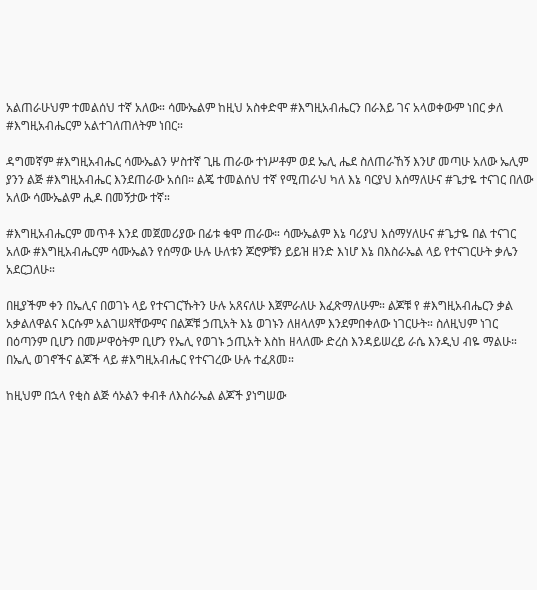አልጠራሁህም ተመልሰህ ተኛ አለው። ሳሙኤልም ከዚህ አስቀድሞ #እግዚአብሔርን በራእይ ገና አላወቀውም ነበር ቃለ #እግዚአብሔርም አልተገለጠለትም ነበር።

ዳግመኛም #እግዚአብሔር ሳሙኤልን ሦስተኛ ጊዜ ጠራው ተነሥቶም ወደ ኤሊ ሔደ ስለጠራኸኝ እንሆ መጣሁ አለው ኤሊም ያንን ልጅ #እግዚአብሔር እንደጠራው አሰበ። ልጄ ተመልሰህ ተኛ የሚጠራህ ካለ እኔ ባርያህ እሰማለሁና #ጌታዬ ተናገር በለው አለው ሳሙኤልም ሒዶ በመኝታው ተኛ።

#እግዚአብሔርም መጥቶ እንደ መጀመሪያው በፊቱ ቁሞ ጠራው። ሳሙኤልም እኔ ባሪያህ እሰማሃለሁና #ጌታዬ በል ተናገር አለው #እግዚአብሔርም ሳሙኤልን የሰማው ሁሉ ሁለቱን ጆሮዎቹን ይይዝ ዘንድ እነሆ እኔ በእስራኤል ላይ የተናገርሁት ቃሌን አደርጋለሁ።

በዚያችም ቀን በኤሊና በወገኑ ላይ የተናገርኹትን ሁሉ አጸናለሁ እጀምራለሁ እፈጽማለሁም። ልጆቹ የ #እግዚአብሔርን ቃል አቃልለዋልና እርሱም አልገሠጻቸውምና በልጆቹ ኃጢአት እኔ ወገኑን ለዘላለም እንደምበቀለው ነገርሁት። ስለዚህም ነገር በዕጣንም ቢሆን በመሥዋዕትም ቢሆን የኤሊ የወገኑ ኃጢአት እስከ ዘላለሙ ድረስ እንዳይሠረይ ራሴ እንዲህ ብዬ ማልሁ። በኤሊ ወገኖችና ልጆች ላይ #እግዚአብሔር የተናገረው ሁሉ ተፈጸመ።

ከዚህም በኋላ የቂስ ልጅ ሳኦልን ቀብቶ ለእስራኤል ልጆች ያነግሠው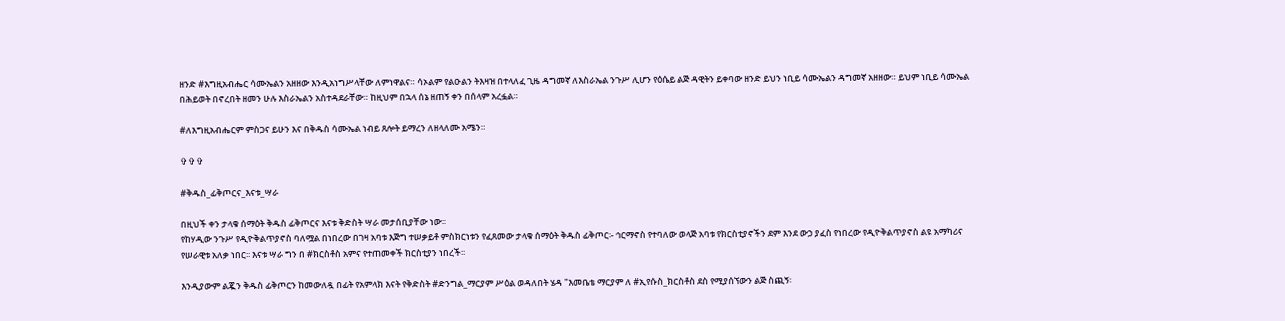ዘንድ #እግዚአብሔር ሳሙኤልን አዘዘው እንዲአነግሥላቸው ለምነዋልና። ሳኦልም የልዑልን ትእዛዝ በተላለፈ ጊዜ ዳግመኛ ለእስራኤል ንጉሥ ሊሆን የዕሴይ ልጅ ዳዊትን ይቀባው ዘንድ ይህን ነቢይ ሳሙኤልን ዳግመኛ አዘዘው። ይህም ነቢይ ሳሙኤል በሕይወት በኖረበት ዘመን ሁሉ እስራኤልን አስተዳደራቸው። ከዚህም በኋላ ሰኔ ዘጠኝ ቀን በሰላም አረፏል።

#ለእግዚአብሔርም ምስጋና ይሁን እና በቅዱስ ሳሙኤል ነብይ ጸሎት ይማረን ለዘላለሙ አሜን።

✞✞✞

#ቅዱስ_ፊቅጦርና_እናቱ_ሣራ

በዚህች ቀን ታላቁ ሰማዕት ቅዱስ ፊቅጦርና እናቱ ቅድስት ሣራ መታሰቢያቸው ነው፡፡
የከሃዲው ንጉሥ የዲዮቅልጥያኖስ ባለሟል በነበረው በገዛ አባቱ እጅግ ተሠቃይቶ ምስክርነቱን የፈጸመው ታላቁ ሰማዕት ቅዱስ ፊቅጦር፡- ኅርማኖስ የተባለው ወላጅ አባቱ የክርስቲያኖችን ደም እንደ ውኃ ያፈስ የነበረው የዲዮቅልጥያኖስ ልዩ አማካሪና የሠራዊቱ አለቃ ነበር፡፡ እናቱ ሣራ ግን በ #ክርስቶስ አምና የተጠመቀች ክርስቲያን ነበረች፡፡

እንዲያውም ልጇን ቅዱስ ፊቅጦርን ከመውለዷ በፊት የአምላክ እናት የቅድስት #ድንግል_ማርያም ሥዕል ወዳለበት ሄዳ "እመቤቴ ማርያም ለ #ኢየሱስ_ክርስቶስ ደስ የሚያሰኘውን ልጅ ስጪኝ፡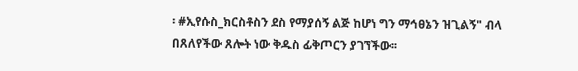፡ #ኢየሱስ_ክርስቶስን ደስ የማያሰኝ ልጅ ከሆነ ግን ማኅፀኔን ዝጊልኝ" ብላ በጸለየችው ጸሎት ነው ቅዱስ ፊቅጦርን ያገኘችው፡፡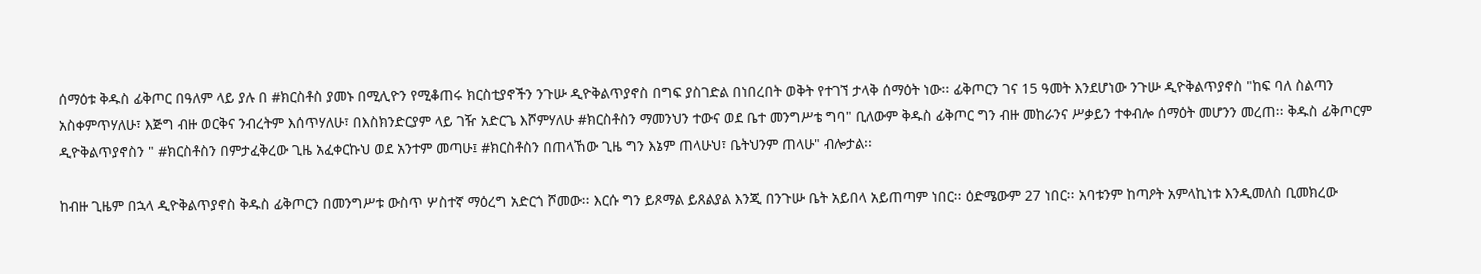ሰማዕቱ ቅዱስ ፊቅጦር በዓለም ላይ ያሉ በ #ክርስቶስ ያመኑ በሚሊዮን የሚቆጠሩ ክርስቲያኖችን ንጉሡ ዲዮቅልጥያኖስ በግፍ ያስገድል በነበረበት ወቅት የተገኘ ታላቅ ሰማዕት ነው፡፡ ፊቅጦርን ገና 15 ዓመት እንደሆነው ንጉሡ ዲዮቅልጥያኖስ "ከፍ ባለ ስልጣን አስቀምጥሃለሁ፣ እጅግ ብዙ ወርቅና ንብረትም እሰጥሃለሁ፣ በእስክንድርያም ላይ ገዥ አድርጌ እሾምሃለሁ #ክርስቶስን ማመንህን ተውና ወደ ቤተ መንግሥቴ ግባ" ቢለውም ቅዱስ ፊቅጦር ግን ብዙ መከራንና ሥቃይን ተቀብሎ ሰማዕት መሆንን መረጠ፡፡ ቅዱስ ፊቅጦርም ዲዮቅልጥያኖስን " #ክርስቶስን በምታፈቅረው ጊዜ አፈቀርኩህ ወደ አንተም መጣሁ፤ #ክርስቶስን በጠላኸው ጊዜ ግን እኔም ጠላሁህ፣ ቤትህንም ጠላሁ" ብሎታል፡፡

ከብዙ ጊዜም በኋላ ዲዮቅልጥያኖስ ቅዱስ ፊቅጦርን በመንግሥቱ ውስጥ ሦስተኛ ማዕረግ አድርጎ ሾመው፡፡ እርሱ ግን ይጾማል ይጸልያል እንጂ በንጉሡ ቤት አይበላ አይጠጣም ነበር፡፡ ዕድሜውም 27 ነበር፡፡ አባቱንም ከጣዖት አምላኪነቱ እንዲመለስ ቢመክረው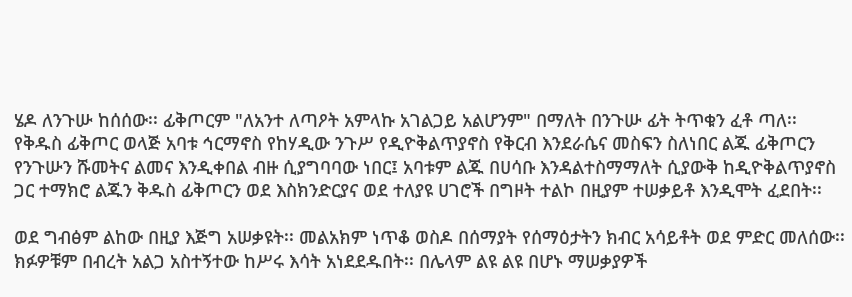ሄዶ ለንጉሡ ከሰሰው፡፡ ፊቅጦርም "ለአንተ ለጣዖት አምላኩ አገልጋይ አልሆንም" በማለት በንጉሡ ፊት ትጥቁን ፈቶ ጣለ፡፡ የቅዱስ ፊቅጦር ወላጅ አባቱ ኅርማኖስ የከሃዲው ንጉሥ የዲዮቅልጥያኖስ የቅርብ እንደራሴና መስፍን ስለነበር ልጁ ፊቅጦርን የንጉሡን ሹመትና ልመና እንዲቀበል ብዙ ሲያግባባው ነበር፤ አባቱም ልጁ በሀሳቡ እንዳልተስማማለት ሲያውቅ ከዲዮቅልጥያኖስ ጋር ተማክሮ ልጁን ቅዱስ ፊቅጦርን ወደ እስክንድርያና ወደ ተለያዩ ሀገሮች በግዞት ተልኮ በዚያም ተሠቃይቶ እንዲሞት ፈደበት፡፡

ወደ ግብፅም ልከው በዚያ እጅግ አሠቃዩት፡፡ መልአክም ነጥቆ ወስዶ በሰማያት የሰማዕታትን ክብር አሳይቶት ወደ ምድር መለሰው፡፡ ክፉዎቹም በብረት አልጋ አስተኝተው ከሥሩ እሳት አነደደዱበት፡፡ በሌላም ልዩ ልዩ በሆኑ ማሠቃያዎች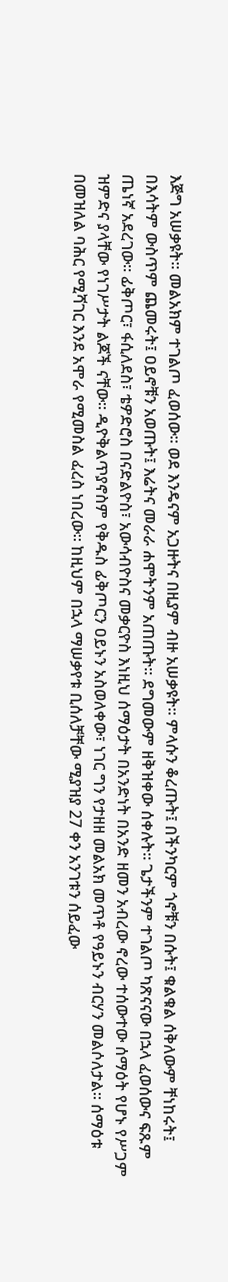እጅግ አሠቃዩት፡፡ መልአክም ተገልጦ ፈወሰው፡፡ ወደ እንዴናም አጋዙትና በዚያም ብዙ አሠቃዩት፡፡ ምላሱን ቆረጡት፤ በችንካርም ጎኖቹን በሱት፤ ቁልቁል ሰቅለውም ቸነከሩት፤ በእሳትም ውስጥም ጨመሩት፤ ዐይኖቹን አወጡት፤ እሬትና መራራ ሐሞትንም አጠጡት፡፡ ደግመውም ዘቅዝቀው ሰቀሉት፡፡ ጌታችንም ተገልጦ ካጽናናው በኋላ ፈወሰውና ፍጹም ጤነኛ አደረገው፡፡ ፊቅጦር፣ ፋሲለደስ፣ ቴዎድሮስ በናድልዮስ፣ አውሳብዮስና መቃርዮስ እነዚህ ሰማዕታት በአንድነት በአንድ ዘመን አብረው ኖረው ተሰውተው ሰማዕት የሆኑ የሥጋም ዝምድና ያላቸው የነገሥታት ልጆች ናቸው። ዲዮቅልጥያኖስም የቅዱስ ፊቅጦርን ዐይኑን አስወለቀው፣ ነገር ግን የታዘዘ መልአክ መጥቶ የዓይኑን ብርሃን መልሶለታል፡፡ ሰማዕቱ በመዝለል ባሕር የሚሻገር እንደ አሞራ የሚመስል ፈረስ ነበረው፡፡ ከዚህም በኋላ ማሠቃየቱ ቢሰለቻቸው ሚያዝያ 27 ቀን አንገቱን ሰይፈው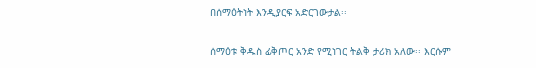በሰማዕትነት እንዲያርፍ አድርገውታል፡፡

ሰማዕቱ ቅዱስ ፊቅጦር አንድ የሚነገር ትልቅ ታሪክ አለው፡፡ እርሱም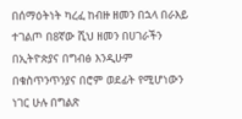በሰማዕትነት ካረፈ ከብዙ ዘመን በኋላ በራእይ ተገልጦ በ8ኛው ሺህ ዘመን በሀገራችን በኢትዮጵያና በግብፅ እንዲሁም በቁስጥንጥንያና በሮም ወደፊት የሚሆነውን ነገር ሁሉ በግልጽ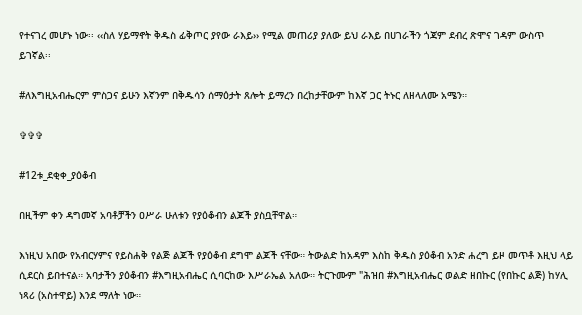የተናገረ መሆኑ ነው፡፡ ‹‹ስለ ሃይማኖት ቅዱስ ፊቅጦር ያየው ራእይ›› የሚል መጠሪያ ያለው ይህ ራእይ በሀገራችን ጎጃም ደብረ ጽሞና ገዳም ውስጥ ይገኛል፡፡

#ለእግዚአብሔርም ምስጋና ይሁን እኛንም በቅዱሳን ሰማዕታት ጸሎት ይማረን በረከታቸውም ከእኛ ጋር ትኑር ለዘላለሙ አሜን።

✞✞✞

#12ቱ_ደቂቀ_ያዕቆብ

በዚችም ቀን ዳግመኛ አባቶቻችን ዐሥራ ሁለቱን የያዕቆብን ልጆች ያስቧቸዋል።

እነዚህ አበው የአብርሃምና የይስሐቅ የልጅ ልጆች የያዕቆብ ደግሞ ልጆች ናቸው። ትውልድ ከአዳም እስከ ቅዱስ ያዕቆብ አንድ ሐረግ ይዞ መጥቶ እዚህ ላይ ሲደርስ ይበተናል። አባታችን ያዕቆብን #እግዚአብሔር ሲባርከው እሥራኤል አለው። ትርጉሙም "ሕዝበ #እግዚአብሔር ወልድ ዘበኩር (የበኩር ልጅ) ከሃሊ ነጻሪ (አስተዋይ) እንደ ማለት ነው።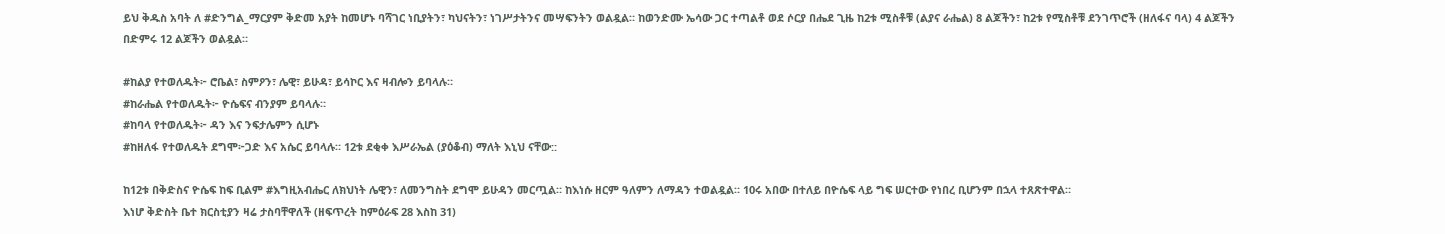ይህ ቅዱስ አባት ለ #ድንግል_ማርያም ቅድመ አያት ከመሆኑ ባሻገር ነቢያትን፣ ካህናትን፣ ነገሥታትንና መሣፍንትን ወልዷል። ከወንድሙ ኤሳው ጋር ተጣልቶ ወደ ሶርያ በሔደ ጊዜ ከ2ቱ ሚስቶቹ (ልያና ራሔል) 8 ልጆችን፣ ከ2ቱ የሚስቶቹ ደንገጥሮች (ዘለፋና ባላ) 4 ልጆችን በድምሩ 12 ልጆችን ወልዷል።

#ከልያ የተወለዱት፦ ሮቤል፣ ስምዖን፣ ሌዊ፣ ይሁዳ፣ ይሳኮር እና ዛብሎን ይባላሉ።
#ከራሔል የተወለዱት፦ ዮሴፍና ብንያም ይባላሉ።
#ከባላ የተወለዱት፦ ዳን እና ንፍታሌምን ሲሆኑ
#ከዘለፋ የተወለዱት ደግሞ፦ጋድ እና አሴር ይባላሉ። 12ቱ ደቂቀ እሥራኤል (ያዕቆብ) ማለት እኒህ ናቸው::

ከ12ቱ በቅድስና ዮሴፍ ከፍ ቢልም #እግዚአብሔር ለክህነት ሌዊን፣ ለመንግስት ደግሞ ይሁዳን መርጧል። ከእነሱ ዘርም ዓለምን ለማዳን ተወልዷል። 10ሩ አበው በተለይ በዮሴፍ ላይ ግፍ ሠርተው የነበረ ቢሆንም በኋላ ተጸጽተዋል።
እነሆ ቅድስት ቤተ ክርስቲያን ዛሬ ታስባቸዋለች (ዘፍጥረት ከምዕራፍ 28 እስከ 31)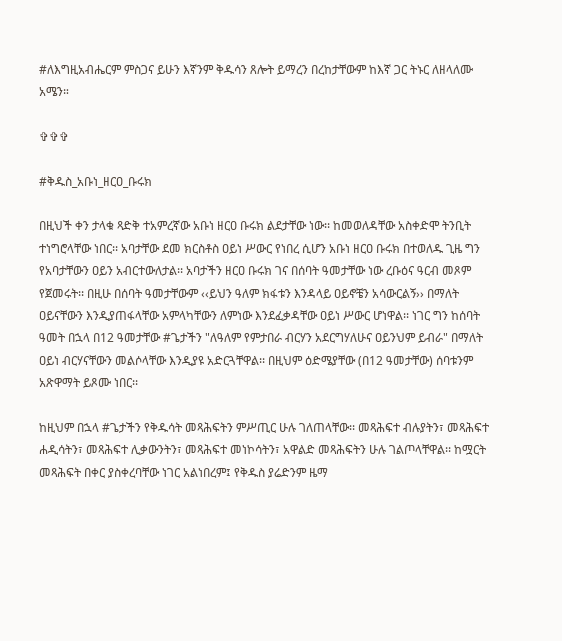#ለእግዚአብሔርም ምስጋና ይሁን እኛንም ቅዱሳን ጸሎት ይማረን በረከታቸውም ከእኛ ጋር ትኑር ለዘላለሙ አሜን።

✞✞✞

#ቅዱስ_አቡነ_ዘርዐ_ቡሩክ

በዚህች ቀን ታላቁ ጻድቅ ተአምረኛው አቡነ ዘርዐ ቡሩክ ልደታቸው ነው፡፡ ከመወለዳቸው አስቀድሞ ትንቢት ተነግሮላቸው ነበር፡፡ አባታቸው ደመ ክርስቶስ ዐይነ ሥውር የነበረ ሲሆን አቡነ ዘርዐ ቡሩክ በተወለዱ ጊዜ ግን የአባታቸውን ዐይን አብርተውለታል፡፡ አባታችን ዘርዐ ቡሩክ ገና በሰባት ዓመታቸው ነው ረቡዕና ዓርብ መጾም የጀመሩት፡፡ በዚሁ በሰባት ዓመታቸውም ‹‹ይህን ዓለም ክፋቱን እንዳላይ ዐይኖቼን አሳውርልኝ›› በማለት ዐይናቸውን እንዲያጠፋላቸው አምላካቸውን ለምነው እንደፈቃዳቸው ዐይነ ሥውር ሆነዋል፡፡ ነገር ግን ከሰባት ዓመት በኋላ በ12 ዓመታቸው #ጌታችን "ለዓለም የምታበራ ብርሃን አደርግሃለሁና ዐይንህም ይብራ" በማለት ዐይነ ብርሃናቸውን መልሶላቸው እንዲያዩ አድርጓቸዋል፡፡ በዚህም ዕድሜያቸው (በ12 ዓመታቸው) ሰባቱንም አጽዋማት ይጾሙ ነበር፡፡

ከዚህም በኋላ #ጌታችን የቅዱሳት መጻሕፍትን ምሥጢር ሁሉ ገለጠላቸው፡፡ መጻሕፍተ ብሉያትን፣ መጻሕፍተ ሐዲሳትን፣ መጻሕፍተ ሊቃውንትን፣ መጻሕፍተ መነኮሳትን፣ አዋልድ መጻሕፍትን ሁሉ ገልጦላቸዋል፡፡ ከሟርት መጻሕፍት በቀር ያስቀረባቸው ነገር አልነበረም፤ የቅዱስ ያሬድንም ዜማ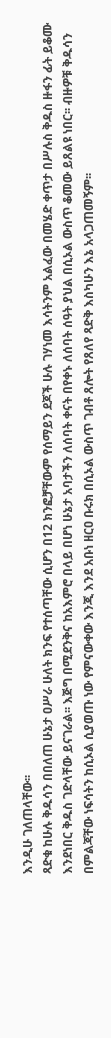እንዲሁ ገለጠላቸው፡፡
ጻድቁ ከሁሉ ቅዱሳን በበለጠ ሁኔታ ዐሥራ ሁለት ክንፍ የተሰጣቸው ሲሆን በ12 ክንፎቻቸውም የሰማይን ደጆች ሁሉ ገሃነመ እሳትንም አልፈው በመሄድ ቀጥታ በሥሉስ ቅዱስ ዙፋን ፊት ይቆሙ እንደነበር ቅዱስ ገድላቸው ይናገራል፡፡ እጅግ በሚደንቅና ከአእምሮ በላይ በሆነ ሁኔታ አባታችን ለሰባት ቀናት በየቀኑ ለሰባት ሰዓት ያህል በሲኦል ውስጥ ቆመው ይጸልዩ ነበር፡፡ ብዙዎቹ ቅዱሳን በምልጃቸው ነፍሳትን ከሲኦል ሲያወጡ ነው የምናውቀው እንጂ እንደ አቡነ ዘርዐ ቡሩክ በሲኦል ውስጥ ገብቶ ጸሎት የጸለየ ጻድቅ እስካሁን እኔ አላጋጠመኝም፡፡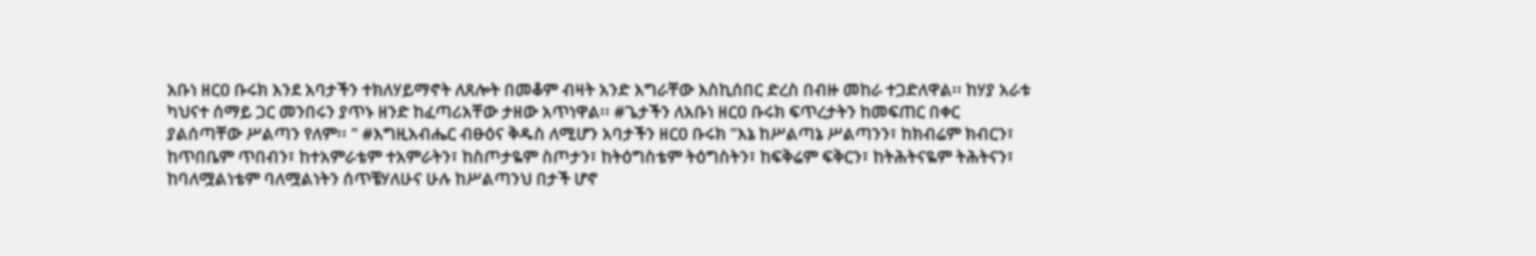አቡነ ዘርዐ ቡሩክ እንደ አባታችን ተክለሃይማኖት ለጸሎት በመቆም ብዛት አንድ እግራቸው እስኪሰበር ድረስ በብዙ መከራ ተጋድለዋል፡፡ ከሃያ አራቱ ካህናተ ሰማይ ጋር መንበሩን ያጥኑ ዘንድ ከፈጣሪአቸው ታዘው አጥነዋል፡፡ #ጌታችን ለአቡነ ዘርዐ ቡሩክ ፍጥረታትን ከመፍጠር በቀር ያልሰጣቸው ሥልጣን የለም፡፡ " #እግዚአብሔር ብፁዕና ቅዱስ ለሚሆን አባታችን ዘርዐ ቡሩክ "እኔ ከሥልጣኔ ሥልጣንን፣ ከክብሬም ክብርን፣ ከጥበቤም ጥበብን፣ ከተአምራቴም ተአምራትን፣ ከስጦታዬም ስጦታን፣ ከትዕግስቴም ትዕግስትን፣ ከፍቅሬም ፍቅርን፣ ከትሕትናዬም ትሕትናን፣ ከባለሟልነቴም ባለሟልነትን ሰጥቼሃለሁና ሁሉ ከሥልጣንህ በታች ሆኖ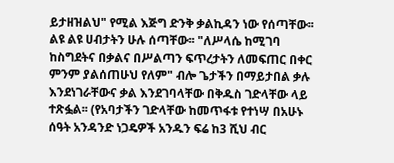ይታዘዝልህ" የሚል እጅግ ድንቅ ቃልኪዳን ነው የሰጣቸው፡፡ ልዩ ልዩ ሀብታትን ሁሉ ሰጣቸው፡፡ "ለሥላሴ ከሚገባ ከስግደትና በቃልና በሥልጣን ፍጥረታትን ለመፍጠር በቀር ምንም ያልሰጠሁህ የለም" ብሎ ጌታችን በማይታበል ቃሉ እንደነገራቸውና ቃል እንደገባላቸው በቅዱስ ገድላቸው ላይ ተጽፏል፡፡ (የአባታችን ገድላቸው ከመጥፋቱ የተነሣ በአሁኑ ሰዓት አንዳንድ ነጋዴዎች አንዱን ፍሬ ከ3 ሺህ ብር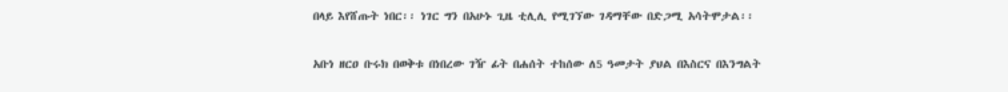በላይ እየሸጡት ነበር፡፡ ነገር ግን በአሁኑ ጊዜ ቲሊሊ የሚገኘው ገዳማቸው በድጋሚ አሳትሞታል፡፡

አቡነ ዘርዐ ቡሩክ በወቅቱ በነበረው ገዥ ፊት በሐሰት ተከሰው ለ5 ዓመታት ያህል በእስርና በእንግልት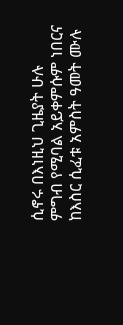ሲኖሩ በእነዚህ ጊዜያት ሁሉ ምግብ የሚባል አይቀምሱም ነበርና ከእስር ሲፈቱ አምስት ዓመት ሙሉ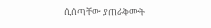ሲሰጣቸው ያጠራቅሙት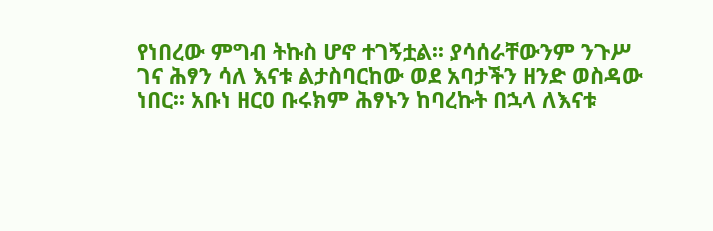የነበረው ምግብ ትኩስ ሆኖ ተገኝቷል፡፡ ያሳሰራቸውንም ንጉሥ ገና ሕፃን ሳለ እናቱ ልታስባርከው ወደ አባታችን ዘንድ ወስዳው ነበር፡፡ አቡነ ዘርዐ ቡሩክም ሕፃኑን ከባረኩት በኋላ ለእናቱ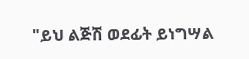"ይህ ልጅሽ ወደፊት ይነግሣል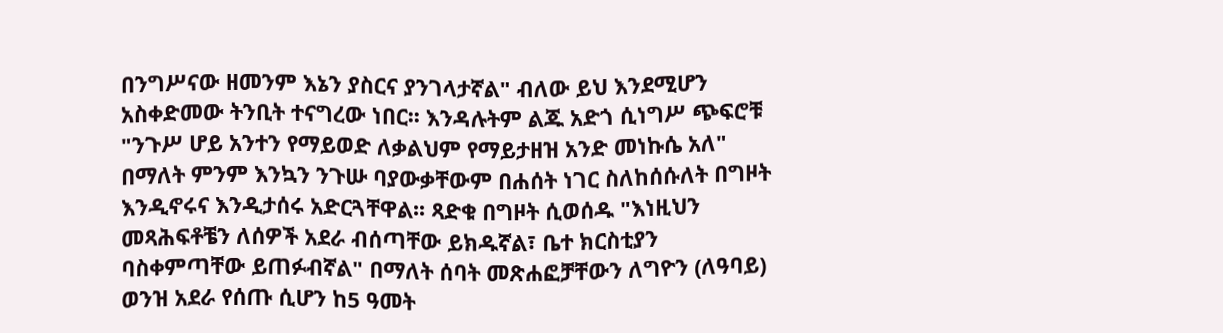በንግሥናው ዘመንም እኔን ያስርና ያንገላታኛል" ብለው ይህ እንደሚሆን አስቀድመው ትንቢት ተናግረው ነበር፡፡ እንዳሉትም ልጁ አድጎ ሲነግሥ ጭፍሮቹ "ንጉሥ ሆይ አንተን የማይወድ ለቃልህም የማይታዘዝ አንድ መነኩሴ አለ" በማለት ምንም እንኳን ንጉሡ ባያውቃቸውም በሐሰት ነገር ስለከሰሱለት በግዞት እንዲኖሩና እንዲታሰሩ አድርጓቸዋል፡፡ ጻድቁ በግዞት ሲወሰዱ "እነዚህን መጻሕፍቶቼን ለሰዎች አደራ ብሰጣቸው ይክዱኛል፣ ቤተ ክርስቲያን ባስቀምጣቸው ይጠፉብኛል" በማለት ሰባት መጽሐፎቻቸውን ለግዮን (ለዓባይ) ወንዝ አደራ የሰጡ ሲሆን ከ5 ዓመት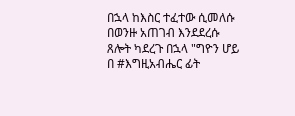በኋላ ከእስር ተፈተው ሲመለሱ በወንዙ አጠገብ እንደደረሱ ጸሎት ካደረጉ በኋላ "ግዮን ሆይ በ #እግዚአብሔር ፊት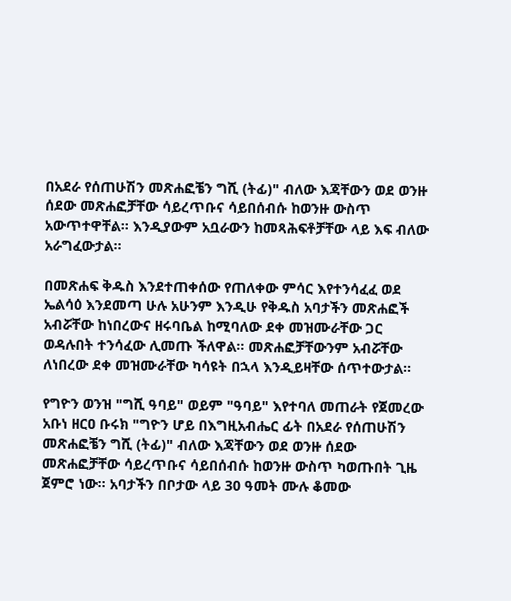በአደራ የሰጠሁሽን መጽሐፎቼን ግሺ (ትፊ)" ብለው እጃቸውን ወደ ወንዙ ሰደው መጽሐፎቻቸው ሳይረጥቡና ሳይበሰብሱ ከወንዙ ውስጥ አውጥተዋቸል፡፡ እንዲያውም አቧራውን ከመጻሕፍቶቻቸው ላይ እፍ ብለው አራግፈውታል፡፡

በመጽሐፍ ቅዱስ እንደተጠቀሰው የጠለቀው ምሳር እየተንሳፈፈ ወደ ኤልሳዕ እንደመጣ ሁሉ አሁንም እንዲሁ የቅዱስ አባታችን መጽሐፎች አብሯቸው ከነበረውና ዘሩባቤል ከሚባለው ደቀ መዝሙራቸው ጋር ወዳሉበት ተንሳፈው ሊመጡ ችለዋል፡፡ መጽሐፎቻቸውንም አብሯቸው ለነበረው ደቀ መዝሙራቸው ካሳዩት በኋላ እንዲይዛቸው ሰጥተውታል፡፡

የግዮን ወንዝ "ግሺ ዓባይ" ወይም "ዓባይ" እየተባለ መጠራት የጀመረው አቡነ ዘርዐ ቡሩክ "ግዮን ሆይ በእግዚአብሔር ፊት በአደራ የሰጠሁሽን መጽሐፎቼን ግሺ (ትፊ)" ብለው እጃቸውን ወደ ወንዙ ሰደው መጽሐፎቻቸው ሳይረጥቡና ሳይበሰብሱ ከወንዙ ውስጥ ካወጡበት ጊዜ ጀምሮ ነው፡፡ አባታችን በቦታው ላይ 30 ዓመት ሙሉ ቆመው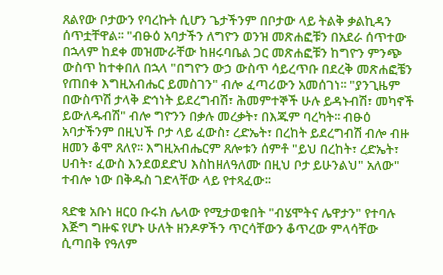ጸልየው ቦታውን የባረኩት ሲሆን ጌታችንም በቦታው ላይ ትልቅ ቃልኪዳን ሰጥቷቸዋል፡፡ "ብፁዕ አባታችን ለግዮን ወንዝ መጽሐፎቹን በአደራ ሰጥተው በኋላም ከደቀ መዝሙራቸው ከዘሩባቤል ጋር መጽሐፎቹን ከግዮን ምንጭ ውስጥ ከተቀበለ በኋላ "በግዮን ውኃ ውስጥ ሳይረጥቡ በደረቅ መጽሐፎቼን የጠበቀ እግዚአብሔር ይመስገን" ብሎ ፈጣሪውን አመሰገነ፡፡ "ያንጊዜም በውስጥሽ ታላቅ ድኅነት ይደረግብሽ፣ ሕመምተኞች ሁሉ ይዳኑብሽ፣ መካኖች ይውለዱብሽ" ብሎ ግዮንን በቃሉ መረቃት፣ በእጁም ባረካት፡፡ ብፁዕ አባታችንም በዚህች ቦታ ላይ ፈውስ፣ ረድኤት፣ በረከት ይደረግብሽ ብሎ ብዙ ዘመን ቆሞ ጸለየ፡፡ እግዚአብሔርም ጸሎቱን ሰምቶ "ይህ በረከት፣ ረድኤት፣ ሀብት፣ ፈውስ እንደወደድህ እስከዘለዓለሙ በዚህ ቦታ ይሁንልህ" አለው" ተብሎ ነው በቅዱስ ገድላቸው ላይ የተጻፈው፡፡

ጻድቁ አቡነ ዘርዐ ቡሩክ ሌላው የሚታወቁበት "ብሄሞትና ሌዋታን" የተባሉ እጅግ ግዙፍ የሆኑ ሁለት ዘንዶዎችን ጥርሳቸውን ቆጥረው ምላሳቸው ሲጣበቅ የዓለም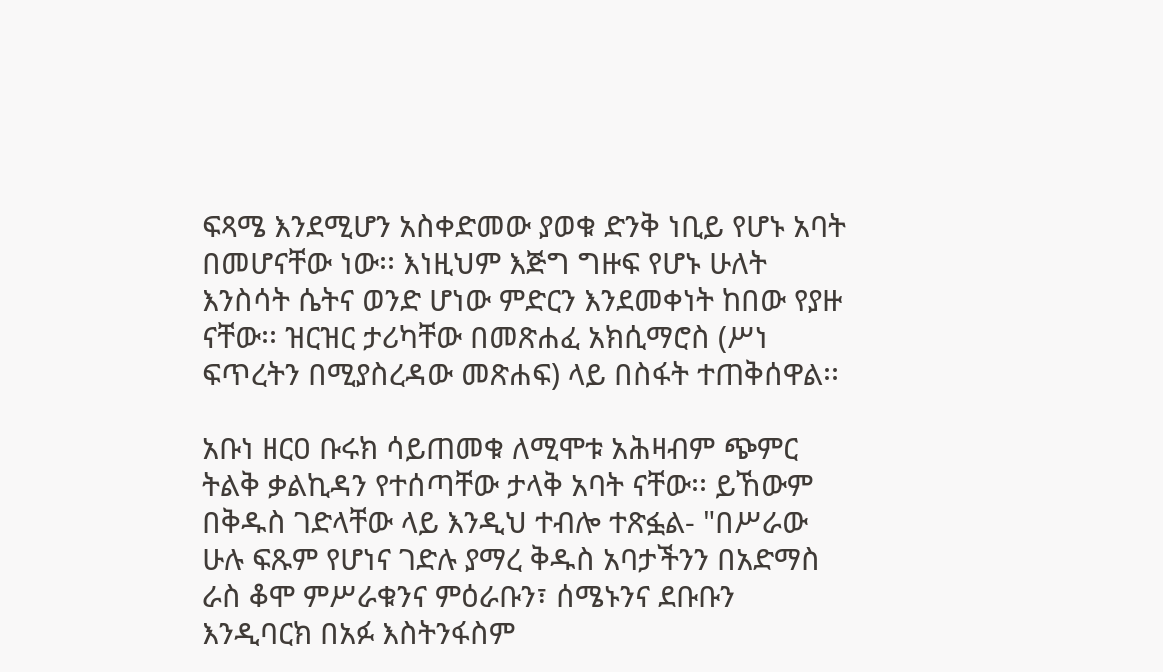ፍጻሜ እንደሚሆን አስቀድመው ያወቁ ድንቅ ነቢይ የሆኑ አባት በመሆናቸው ነው፡፡ እነዚህም እጅግ ግዙፍ የሆኑ ሁለት እንስሳት ሴትና ወንድ ሆነው ምድርን እንደመቀነት ከበው የያዙ ናቸው፡፡ ዝርዝር ታሪካቸው በመጽሐፈ አክሲማሮስ (ሥነ ፍጥረትን በሚያስረዳው መጽሐፍ) ላይ በስፋት ተጠቅሰዋል፡፡

አቡነ ዘርዐ ቡሩክ ሳይጠመቁ ለሚሞቱ አሕዛብም ጭምር ትልቅ ቃልኪዳን የተሰጣቸው ታላቅ አባት ናቸው፡፡ ይኸውም በቅዱስ ገድላቸው ላይ እንዲህ ተብሎ ተጽፏል- "በሥራው ሁሉ ፍጹም የሆነና ገድሉ ያማረ ቅዱስ አባታችንን በአድማስ ራስ ቆሞ ምሥራቁንና ምዕራቡን፣ ሰሜኑንና ደቡቡን እንዲባርክ በአፉ እስትንፋስም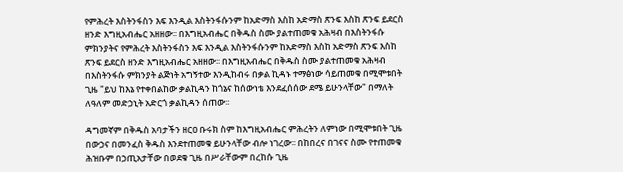የምሕረት እስትንፋስን እፍ እንዲል እስትንፋሱንም ከአድማስ እስከ አድማስ ጽንፍ እስከ ጽንፍ ይደርስ ዘንድ እግዚአብሔር አዘዘው፡፡ በእግዚአብሔር በቅዱስ ስሙ ያልተጠመቁ አሕዛብ በእስትንፋሱ ምክንያትና የምሕረት እስትንፋስን እፍ እንዲል እስትንፋሱንም ከአድማስ እስከ አድማስ ጽንፍ እስከ ጽንፍ ይደርስ ዘንድ እግዚአብሔር አዘዘው፡፡ በእግዚአብሔር በቅዱስ ስሙ ያልተጠመቁ አሕዛብ በእስትንፋሱ ምክንያት ልጅነት አግኝተው እንዲከብሩ በቃል ኪዳኑ ተማፅነው ሳይጠመቁ በሚሞቱበት ጊዜ "ይህ ከእኔ የተቀበልከው ቃልኪዳን ከጎኔና ከሰውነቴ እንደፈሰሰው ደሜ ይሁንላቸው" በማለት ለዓለም መድኃኒት አድርጎ ቃልኪዳን ሰጠው፡፡

ዳግመኛም በቅዱስ አባታችን ዘርዐ ቡሩክ ስም ከእግዚአብሔር ምሕረትን ለምነው በሚሞቱበት ጊዜ በውኃና በመንፈስ ቅዱስ እንደተጠመቁ ይሁንላቸው ብሎ ነገረው፡፡ በከበረና በገናና ስሙ የተጠመቁ ሕዝቡም በኃጢአታቸው በወደቁ ጊዜ በሥራቸውም በረከሱ ጊዜ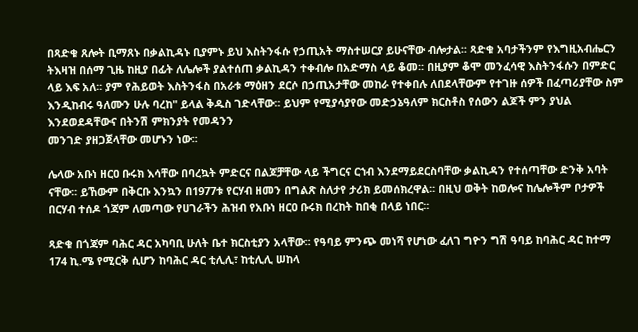በጻድቁ ጸሎት ቢማጸኑ በቃልኪዳኑ ቢያምኑ ይህ እስትንፋሱ የኃጢአት ማስተሠርያ ይሁናቸው ብሎታል፡፡ ጻድቁ አባታችንም የእግዚአብሔርን ትእዛዝ በሰማ ጊዜ ከዚያ በፊት ለሌሎች ያልተሰጠ ቃልኪዳን ተቀብሎ በአድማስ ላይ ቆመ፡፡ በዚያም ቆሞ መንፈሳዊ እስትንፋሱን በምድር ላይ እፍ አለ፡፡ ያም የሕይወት እስትንፋስ በአራቱ ማዕዘን ደርሶ በኃጢአታቸው መከራ የተቀበሉ ለበደላቸውም የተገዙ ሰዎች በፈጣሪያቸው ስም እንዲከብሩ ዓለሙን ሁሉ ባረከ" ይላል ቅዱስ ገድላቸው፡፡ ይህም የሚያሳያየው መድኃኔዓለም ክርስቶስ የሰውን ልጆች ምን ያህል እንደወደዳቸውና በትንሽ ምክንያት የመዳንን
መንገድ ያዘጋጀላቸው መሆኑን ነው፡፡

ሌላው አቡነ ዘርዐ ቡሩክ እሳቸው በባረኳት ምድርና በልጆቻቸው ላይ ችግርና ርኀብ እንደማይደርስባቸው ቃልኪዳን የተሰጣቸው ድንቅ አባት ናቸው፡፡ ይኸውም በቅርቡ እንኳን በ1977ቱ የርሃብ ዘመን በግልጽ ስለታየ ታሪክ ይመሰክረዋል፡፡ በዚህ ወቅት ከወሎና ከሌሎችም ቦታዎች በርሃብ ተሰዶ ጎጃም ለመጣው የሀገራችን ሕዝብ የአቡነ ዘርዐ ቡሩክ በረከት ከበቂ በላይ ነበር፡፡

ጻድቁ በጎጃም ባሕር ዳር አካባቢ ሁለት ቤተ ክርስቲያን አላቸው፡፡ የዓባይ ምንጭ መነሻ የሆነው ፈለገ ግዮን ግሽ ዓባይ ከባሕር ዳር ከተማ 174 ኪ.ሜ የሚርቅ ሲሆን ከባሕር ዳር ቲሊሊ፣ ከቲሊሊ ሠከላ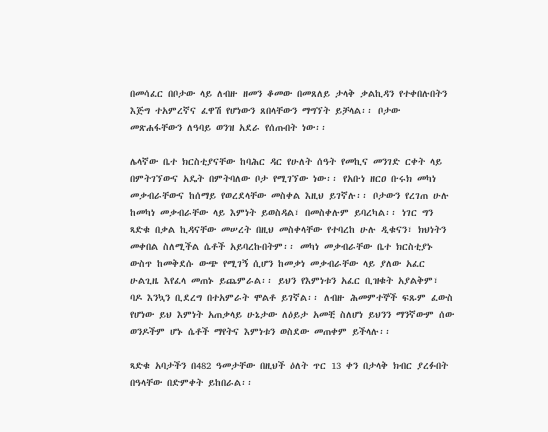በመሳፈር በቦታው ላይ ለብዙ ዘመን ቆመው በመጸለይ ታላቅ ቃልኪዳን የተቀበሉበትን እጅግ ተአምረኛና ፈዋሽ የሆነውን ጸበላቸውን ማግኘት ይቻላል፡፡ ቦታው መጽሐፋቸውን ለዓባይ ወንዝ አደራ የሰጡበት ነው፡፡

ሌላኛው ቤተ ክርስቲያናቸው ከባሕር ዳር የሁለት ሰዓት የመኪና መንገድ ርቀት ላይ በምትገኘውና አዴት በምትባለው ቦታ የሚገኘው ነው፡፡ የአቡነ ዘርዐ ቡሩክ መካነ መቃብራቸውና ከሰማይ የወረደላቸው መስቀል እዚህ ይገኛሉ፡፡ ቦታውን የረገጠ ሁሉ ከመካነ መቃብራቸው ላይ እምነት ይወስዳል፣ በመስቀሉም ይባረካል፡፡ ነገር ግን ጻድቁ በቃል ኪዳናቸው መሠረት በዚህ መስቀላቸው የተባረከ ሁሉ ዲቁናን፣ ክህነትን መቀበል ስለሚችል ሴቶች አይባረኩበትም፡፡ መካነ መቃብራቸው ቤተ ክርስቲያኑ ውስጥ ከመቅደሱ ውጭ የሚገኝ ሲሆን ከመቃነ መቃብራቸው ላይ ያለው አፈር ሁልጊዜ እየፈላ መጠኑ ይጨምራል፡፡ ይህን የእምነቱን አፈር ቢዝቁት አያልቅም፣ ባዶ እንኳን ቢደረግ በተአምራት ሞልቶ ይገኛል፡፡ ለብዙ ሕመምተኞች ፍጹም ፈውስ የሆነው ይህ እምነት አጠቃላይ ሁኔታው ለዕይታ አመቺ ስለሆነ ይህንን ማንኛውም ሰው ወንዶችም ሆኑ ሴቶች ማየትና እምነቱን ወስደው መጠቀም ይችላሉ፡፡

ጻድቁ አባታችን በ482 ዓመታቸው በዚህች ዕለት ጥር 13 ቀን በታላቅ ክብር ያረፉበት በዓላቸው በድምቀት ይከበራል፡፡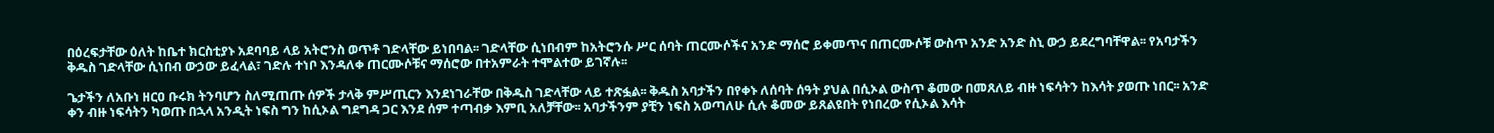በዕረፍታቸው ዕለት ከቤተ ክርስቲያኑ አደባባይ ላይ አትሮንስ ወጥቶ ገድላቸው ይነበባል፡፡ ገድላቸው ሲነበብም ከአትሮንሱ ሥር ሰባት ጠርሙሶችና አንድ ማሰሮ ይቀመጥና በጠርሙሶቹ ውስጥ አንድ አንድ ስኒ ውኃ ይደረግባቸዋል፡፡ የአባታችን ቅዱስ ገድላቸው ሲነበብ ውኃው ይፈላል፣ ገድሉ ተነቦ እንዳለቀ ጠርሙሶቹና ማሰሮው በተአምራት ተሞልተው ይገኛሉ፡፡

ጌታችን ለአቡነ ዘርዐ ቡሩክ ትንባሆን ስለሚጠጡ ሰዎች ታላቅ ምሥጢርን እንደነገራቸው በቅዱስ ገድላቸው ላይ ተጽፏል፡፡ ቅዱስ አባታችን በየቀኑ ለሰባት ሰዓት ያህል በሲኦል ውስጥ ቆመው በመጸለይ ብዙ ነፍሳትን ከእሳት ያወጡ ነበር፡፡ አንድ ቀን ብዙ ነፍሳትን ካወጡ በኋላ አንዲት ነፍስ ግን ከሲኦል ግደግዳ ጋር እንደ ሰም ተጣብቃ እምቢ አለቻቸው፡፡ አባታችንም ያቺን ነፍስ አወጣለሁ ሲሉ ቆመው ይጸልዩበት የነበረው የሲኦል እሳት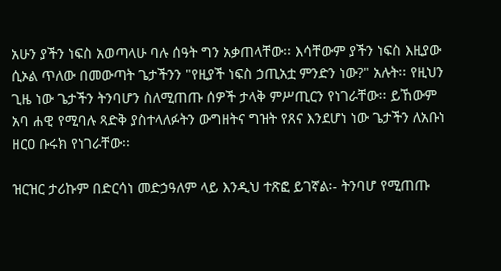አሁን ያችን ነፍስ አወጣላሁ ባሉ ሰዓት ግን አቃጠላቸው፡፡ እሳቸውም ያችን ነፍስ እዚያው ሲኦል ጥለው በመውጣት ጌታችንን "የዚያች ነፍስ ኃጢአቷ ምንድን ነው?" አሉት፡፡ የዚህን ጊዜ ነው ጌታችን ትንባሆን ስለሚጠጡ ሰዎች ታላቅ ምሥጢርን የነገራቸው፡፡ ይኸውም አባ ሐዊ የሚባሉ ጻድቅ ያስተላለፉትን ውግዘትና ግዝት የጸና እንደሆነ ነው ጌታችን ለአቡነ ዘርዐ ቡሩክ የነገራቸው፡፡

ዝርዝር ታሪኩም በድርሳነ መድኃዓለም ላይ እንዲህ ተጽፎ ይገኛል፡- ትንባሆ የሚጠጡ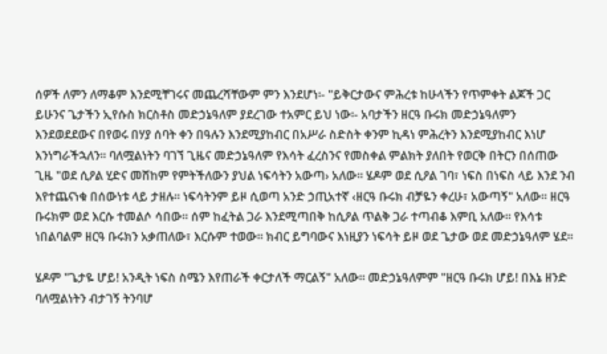ሰዎች ለምን ለማቆም እንደሚቸገሩና መጨረሻቸውም ምን እንደሆነ፡- "ይቅርታውና ምሕረቱ ከሁላችን የጥምቀት ልጆች ጋር ይሁንና ጌታችን ኢየሱስ ክርስቶስ መድኃኔዓለም ያደረገው ተአምር ይህ ነው፡- አባታችን ዘርዓ ቡሩክ መድኃኔዓለምን እንደወደደውና በየወሩ በሃያ ሰባት ቀን በዓሉን እንደሚያከብር በአሥራ ስድስት ቀንም ኪዳነ ምሕረትን እንደሚያከብር እነሆ እንነግራችኋለን፡፡ ባለሟልነትን ባገኘ ጊዜና መድኃኔዓለም የእሳት ፈረስንና የመስቀል ምልክት ያለበት የወርቅ በትርን በሰጠው ጊዜ "ወደ ሲዖል ሂድና መሸከም የምትችለውን ያህል ነፍሳትን አውጣ› አለው፡፡ ሄዶም ወደ ሲዖል ገባ፣ ነፍስ በነፍስ ላይ እንደ ንብ እየተጨናነቁ በሰውነቱ ላይ ታዘሉ፡፡ ነፍሳትንም ይዞ ሲወጣ አንድ ኃጢአተኛ ‹ዘርዓ ቡሩክ ብቻዬን ቀረሁ፣ አውጣኝ" አለው፡፡ ዘርዓ ቡሩክም ወደ እርሱ ተመልሶ ሳበው፡፡ ሰም ከፈትል ጋራ እንደሚጣበቅ ከሲዖል ጥልቅ ጋራ ተጣብቆ እምቢ አለው፡፡ የእሳቱ ነበልባልም ዘርዓ ቡሩክን አቃጠለው፣ እርሱም ተወው፡፡ ክብር ይግባውና እነዚያን ነፍሳት ይዞ ወደ ጌታው ወደ መድኃኔዓለም ሄደ፡፡

ሄዶም "ጌታዬ ሆይ! አንዲት ነፍስ ስሜን እየጠራች ቀርታለች ማርልኝ" አለው፡፡ መድኃኔዓለምም "ዘርዓ ቡሩክ ሆይ! በእኔ ዘንድ ባለሟልነትን ብታገኝ ትንባሆ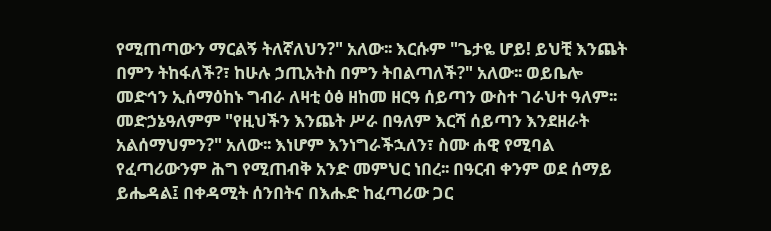የሚጠጣውን ማርልኝ ትለኛለህን?" አለው፡፡ እርሱም "ጌታዬ ሆይ! ይህቺ እንጨት በምን ትከፋለች?፣ ከሁሉ ኃጢአትስ በምን ትበልጣለች?" አለው፡፡ ወይቤሎ መድኅን ኢሰማዕከኑ ግብራ ለዛቲ ዕፅ ዘከመ ዘርዓ ሰይጣን ውስተ ገራህተ ዓለም፡፡ መድኃኔዓለምም "የዚህችን እንጨት ሥራ በዓለም እርሻ ሰይጣን እንደዘራት አልሰማህምን?" አለው፡፡ እነሆም እንነግራችኋለን፣ ስሙ ሐዊ የሚባል የፈጣሪውንም ሕግ የሚጠብቅ አንድ መምህር ነበረ፡፡ በዓርብ ቀንም ወደ ሰማይ ይሔዳል፤ በቀዳሚት ሰንበትና በእሑድ ከፈጣሪው ጋር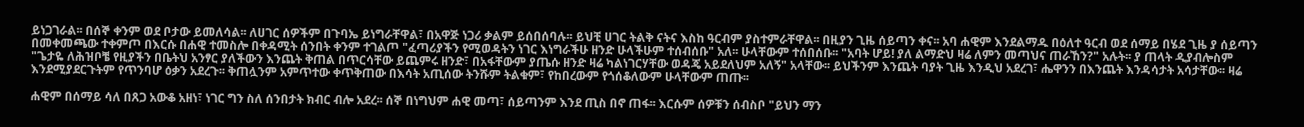ይነጋገራል፡፡ በሰኞ ቀንም ወደ ቦታው ይመለሳል፡፡ ለሀገር ሰዎችም በጉባኤ ይነግራቸዋል፣ በአዋጅ ነጋሪ ቃልም ይሰበሰባሉ፡፡ ይህቺ ሀገር ትልቅ ናትና እስከ ዓርብም ያስተምራቸዋል፡፡ በዚያን ጊዜ ሰይጣን ቀና፡፡ አባ ሐዊም እንደልማዱ በዕለተ ዓርብ ወደ ሰማይ በሄደ ጊዜ ያ ሰይጣን በመቀመጫው ተቀምጦ በእርሱ በሐዊ ተመስሎ በቀዳሚት ሰንበት ቀንም ተገልጦ "ፈጣሪያችን የሚወዳትን ነገር እነግራችሁ ዘንድ ሁላችሁም ተሰብሰቡ" አለ፡፡ ሁላቸውም ተሰበሰቡ፡፡ "አባት ሆይ! ያለ ልማድህ ዛሬ ለምን መጣህና ጠራኸን?" አሉት፡፡ ያ ጠላት ዲያብሎስም "ጌታዬ ለሕዝቦቼ የዚያችን በቤትህ አንፃር ያለችውን እንጨት ቅጠል በጥርሳቸው ይጨምሩ ዘንድ፣ በአፋቸውም ያጤሱ ዘንድ ዛሬ ካልነገርሃቸው ወዳጄ አይደለህም አለኝ" አላቸው፡፡ ይህችንም እንጨት ባያት ጊዜ እንዲህ አደረገ፣ ሔዋንን በእንጨት እንዳሳታት አሳታቸው፡፡ ዛሬ እንደሚያደርጉትም የጥንባሆ ዕቃን አደረጉ፡፡ ቅጠሏንም አምጥተው ቀጥቅጠው በእሳት አጢሰው ትንሹም ትልቁም፣ የከበረውም የጎሰቆለውም ሁላቸውም ጠጡ፡፡

ሐዊም በሰማይ ሳለ በጸጋ አውቆ አዘነ፣ ነገር ግን ስለ ሰንበታት ክብር ብሎ አደረ፡፡ ሰኞ በነግህም ሐዊ መጣ፣ ሰይጣንም እንደ ጢስ በኖ ጠፋ፡፡ እርሱም ሰዎቹን ሰብስቦ "ይህን ማን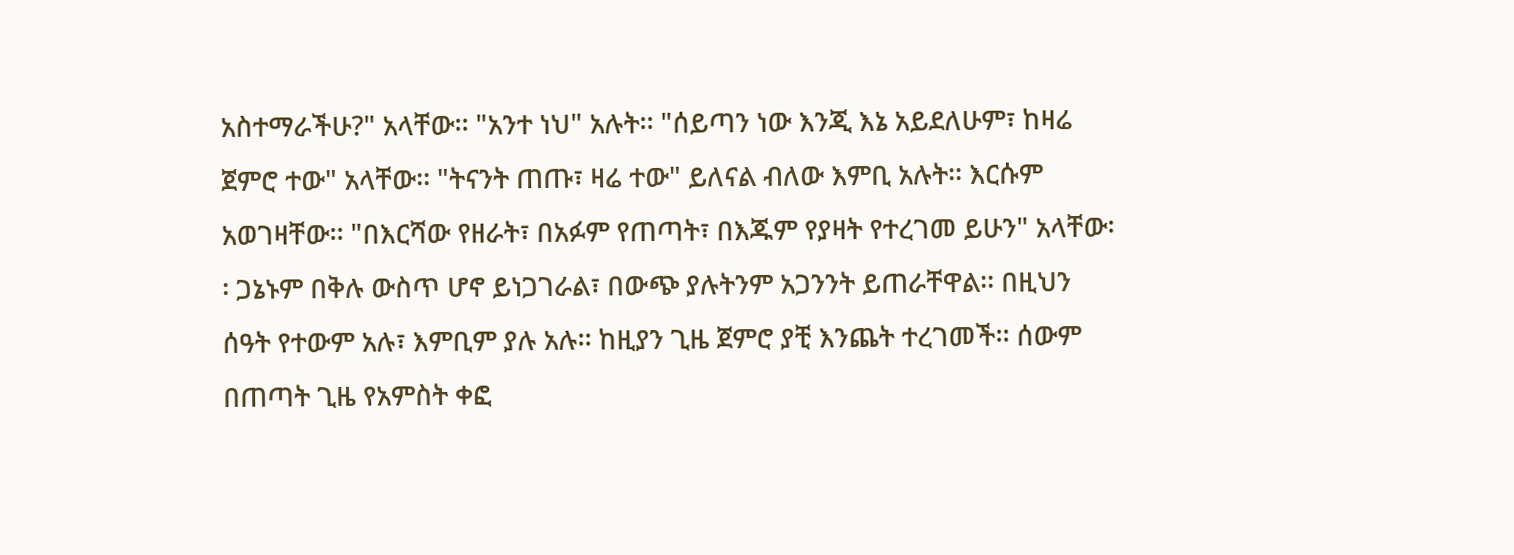አስተማራችሁ?" አላቸው፡፡ "አንተ ነህ" አሉት፡፡ "ሰይጣን ነው እንጂ እኔ አይደለሁም፣ ከዛሬ ጀምሮ ተው" አላቸው፡፡ "ትናንት ጠጡ፣ ዛሬ ተው" ይለናል ብለው እምቢ አሉት፡፡ እርሱም አወገዛቸው፡፡ "በእርሻው የዘራት፣ በአፉም የጠጣት፣ በእጁም የያዛት የተረገመ ይሁን" አላቸው፡፡ ጋኔኑም በቅሉ ውስጥ ሆኖ ይነጋገራል፣ በውጭ ያሉትንም አጋንንት ይጠራቸዋል፡፡ በዚህን ሰዓት የተውም አሉ፣ እምቢም ያሉ አሉ፡፡ ከዚያን ጊዜ ጀምሮ ያቺ እንጨት ተረገመች፡፡ ሰውም በጠጣት ጊዜ የአምስት ቀፎ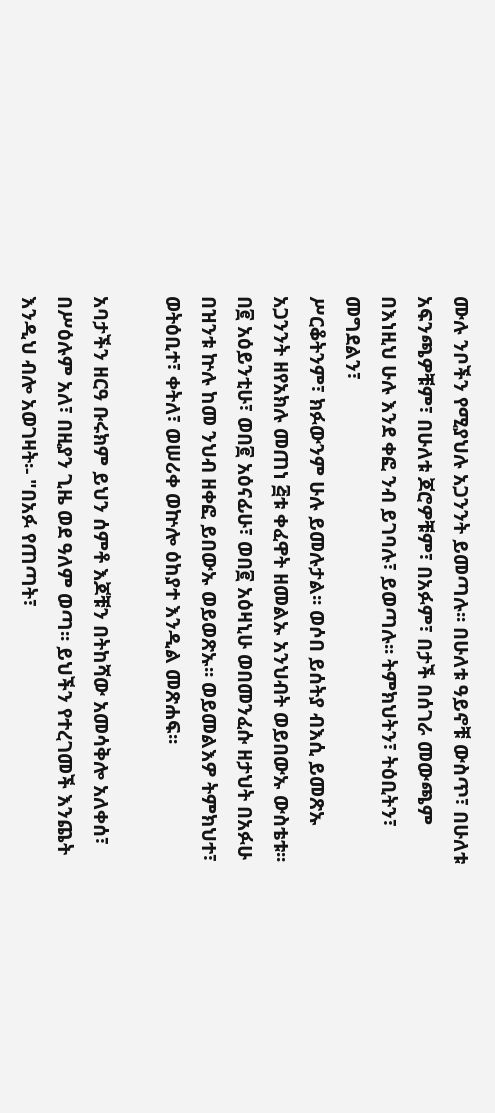ሙሉ ንቦችን የሚያህሉ አጋንንት ይመጣሉ፡፡ በሁለቱ ዓይኖቹ ውስጥ፣ በሁለቱ አፍንጫዎቹም፣ በሁለቱ ጆሮዎቹም፣ በአፉም፣ በታች በሰገራ መውጫም በእነዚህ ሁሉ እንደ ቀፎ ንብ ይገባሉ፣ ይወጣሉ፡፡ ትምክህትን፣ ትዕቢትን፣ መግደልን፣
ሥርቆትንም፣ ክፉውንም ሁሉ ይመሉታል፡፡ ወሶበ ይሰትያ ብእሲ ይመጽኡ አጋንንት ዘየአክሉ መጠነ ፭ቱ ቀፈዋት ዘመልኡ አንህብት ወይበውኡ ውስቴቱ፡፡ በ፪ አዕይንቲሁ፣ ወበ፪ አዕናፊሁ፣ ወበ፪ አዕዛኒሁ ወበመንፈሱ ዘታህት በአፉሁ በዝንቱ ኵሉ ከመ ንህብ ዘቀፎ ይበውኡ ወይወጽኡ፡፡ ወይመልእዎ ትምክህተ፣ ወትዕቢተ፣ ቀትለ፣ ወሠሪቀ ወኵሎ ዕከያተ እንዲል መጽሐፍ፡፡

አባታችን ዘርዓ ቡሩክም ይህን ሰምቶ እጆቹን በትከሻው አመሳቅሎ አለቀሰ፣ በሥዕሉም አለ፣ በዚያን ጊዜ ወደ ዓለም ወጣ፡፡ ይህችን የተረገመች እንጨት እንዲህ ብሎ አወገዛት፡- "በአፉ የጠጣት፣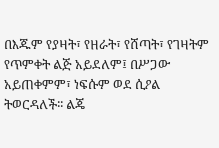በእጁም የያዛት፣ የዘራት፣ የሸጣት፣ የገዛትም የጥምቀት ልጅ አይደለም፤ በሥጋው አይጠቀምም፣ ነፍሱም ወደ ሲዖል ትወርዳለች፡፡ ልጄ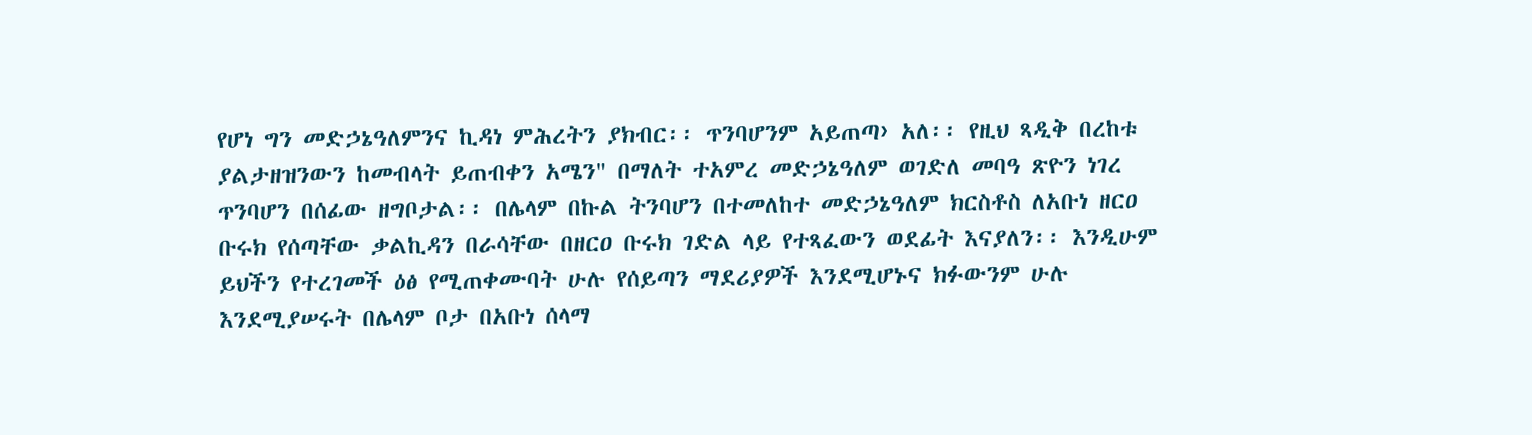የሆነ ግን መድኃኔዓለምንና ኪዳነ ምሕረትን ያክብር፡፡ ጥንባሆንም አይጠጣ› አለ፡፡ የዚህ ጻዲቅ በረከቱ ያልታዘዝንውን ከመብላት ይጠብቀን አሜን" በማለት ተአምረ መድኃኔዓለም ወገድለ መባዓ ጽዮን ነገረ ጥንባሆን በሰፊው ዘግቦታል፡፡ በሌላም በኩል ትንባሆን በተመለከተ መድኃኔዓለም ክርስቶስ ለአቡነ ዘርዐ ቡሩክ የሰጣቸው ቃልኪዳን በራሳቸው በዘርዐ ቡሩክ ገድል ላይ የተጻፈውን ወደፊት እናያለን፡፡ እንዲሁም ይህችን የተረገመች ዕፅ የሚጠቀሙባት ሁሉ የሰይጣን ማደሪያዎች እንደሚሆኑና ክፉውንም ሁሉ እንደሚያሠሩት በሌላም ቦታ በአቡነ ሰላማ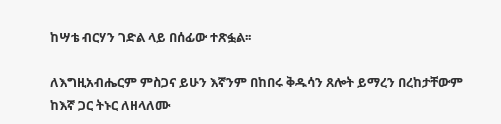ከሣቴ ብርሃን ገድል ላይ በሰፊው ተጽፏል፡፡

ለእግዚአብሔርም ምስጋና ይሁን እኛንም በከበሩ ቅዱሳን ጸሎት ይማረን በረከታቸውም ከእኛ ጋር ትኑር ለዘላለሙ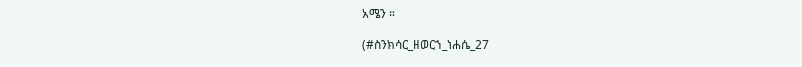አሜን ።

(#ስንክሳር_ዘወርኀ_ነሐሴ_27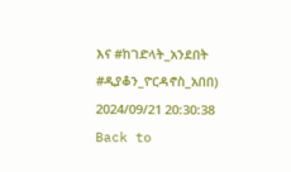እና #ከገድላት_አንደበት #ዲያቆን_ዮርዳኖስ_አበበ)
2024/09/21 20:30:38
Back to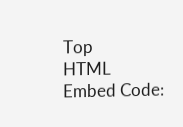Top
HTML Embed Code: